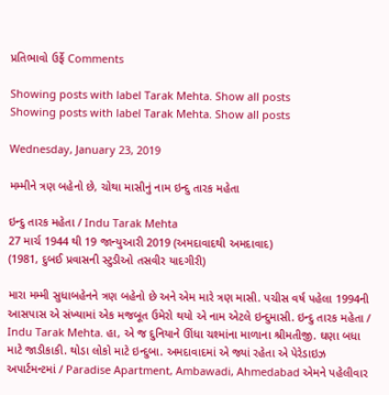પ્રતિભાવો ઉર્ફે Comments

Showing posts with label Tarak Mehta. Show all posts
Showing posts with label Tarak Mehta. Show all posts

Wednesday, January 23, 2019

મમ્મીને ત્રણ બહેનો છે, ચોથા માસીનું નામ ઇન્દુ તારક મહેતા

ઇન્દુ તારક મહેતા / Indu Tarak Mehta
27 માર્ચ 1944 થી 19 જાન્યુઆરી 2019 (અમદાવાદથી અમદાવાદ)
(1981, દુબઈ પ્રવાસની સ્ટુડીઓ તસવીર યાદગીરી)

મારા મમ્મી સુધાબહેનને ત્રણ બહેનો છે અને એમ મારે ત્રણ માસી. પચીસ વર્ષ પહેલા 1994ની આસપાસ એ સંખ્યામાં એક મજબૂત ઉમેરો થયો એ નામ એટલે ઇન્દુમાસી. ઇન્દુ તારક મહેતા / Indu Tarak Mehta. હા, એ જ દુનિયાને ઊંધા ચશ્માંના માળાના શ્રીમતીજી. ઘણા બધા માટે જાડીકાકી. થોડા લોકો માટે ઇન્દુબા. અમદાવાદમાં એ જ્યાં રહેતા એ પેરેડાઇઝ અપાર્ટમન્ટમાં / Paradise Apartment, Ambawadi, Ahmedabad એમને પહેલીવાર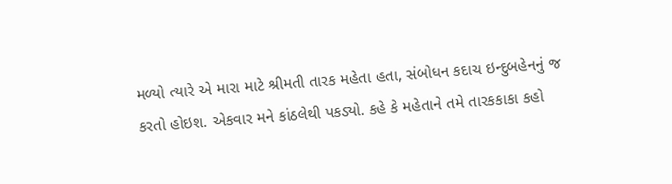મળ્યો ત્યારે એ મારા માટે શ્રીમતી તારક મહેતા હતા, સંબોધન કદાચ ઇન્દુબહેનનું જ કરતો હોઇશ. એકવાર મને કાંઠલેથી પકડ્યો. કહે કે મહેતાને તમે તારકકાકા કહો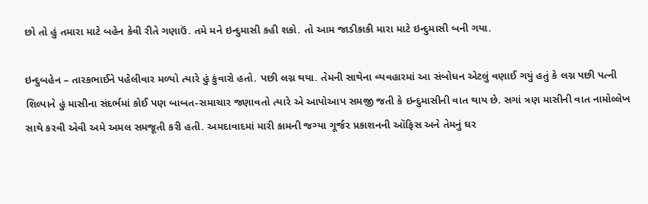છો તો હું તમારા માટે બહેન કેવી રીતે ગણાઉં. તમે મને ઇન્દુમાસી કહી શકો. તો આમ જાડીકાકી મારા માટે ઇન્દુમાસી બની ગયા.

ઇન્દુબહેન – તારકભાઈને પહેલીવાર મળ્યો ત્યારે હું કુંવારો હતો. પછી લગ્ન થયા. તેમની સાથેના વ્યવહારમાં આ સંબોધન એટલું વણાઈ ગયું હતું કે લગ્ન પછી પત્ની શિલ્પાને હું માસીના સંદર્ભમાં કોઈ પણ બાબત-સમાચાર જણાવતો ત્યારે એ આપોઆપ સમજી જતી કે ઇન્દુમાસીની વાત થાય છે. સગાં ત્રણ માસીની વાત નામોલ્લેખ સાથે કરવી એવી અમે અમલ સમજૂતી કરી હતી. અમદાવાદમાં મારી કામની જગ્યા ગૂર્જર પ્રકાશનની ઑફિસ અને તેમનું ઘર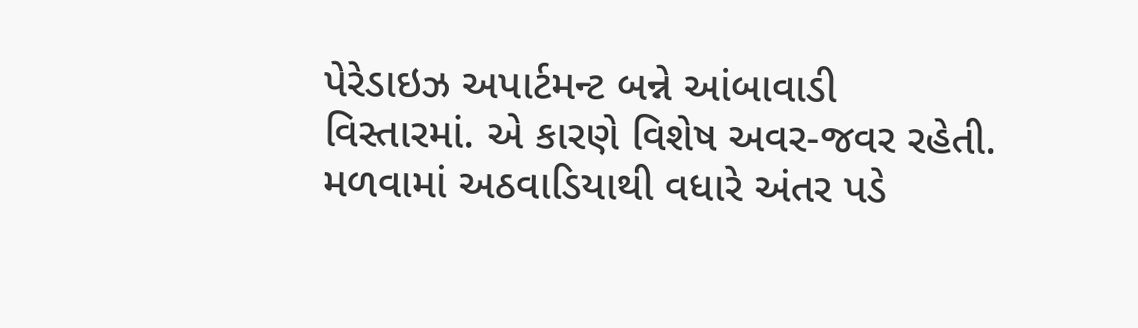પેરેડાઇઝ અપાર્ટમન્ટ બન્ને આંબાવાડી વિસ્તારમાં. એ કારણે વિશેષ અવર-જવર રહેતી. મળવામાં અઠવાડિયાથી વધારે અંતર પડે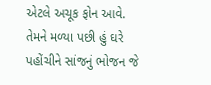એટલે અચૂક ફોન આવે. તેમને મળ્યા પછી હું ઘરે પહોંચીને સાંજનું ભોજન જે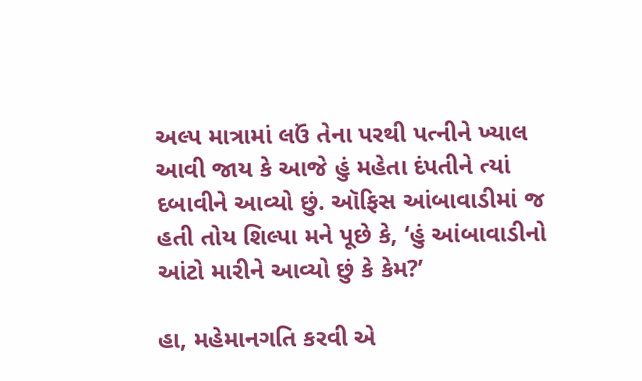અલ્પ માત્રામાં લઉં તેના પરથી પત્નીને ખ્યાલ આવી જાય કે આજે હું મહેતા દંપતીને ત્યાં દબાવીને આવ્યો છું. ઑફિસ આંબાવાડીમાં જ હતી તોય શિલ્પા મને પૂછે કે, ‘હું આંબાવાડીનો આંટો મારીને આવ્યો છું કે કેમ?’

હા, મહેમાનગતિ કરવી એ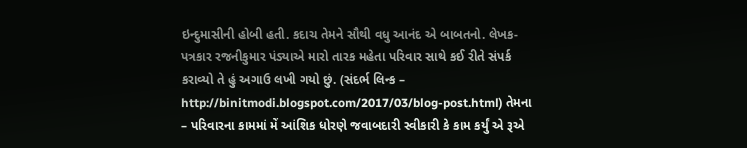ઇન્દુમાસીની હોબી હતી. કદાચ તેમને સૌથી વધુ આનંદ એ બાબતનો. લેખક-પત્રકાર રજનીકુમાર પંડ્યાએ મારો તારક મહેતા પરિવાર સાથે કઈ રીતે સંપર્ક કરાવ્યો તે હું અગાઉ લખી ગયો છું. (સંદર્ભ લિન્ક – http://binitmodi.blogspot.com/2017/03/blog-post.html) તેમના – પરિવારના કામમાં મેં આંશિક ધોરણે જવાબદારી સ્વીકારી કે કામ કર્યું એ રૂએ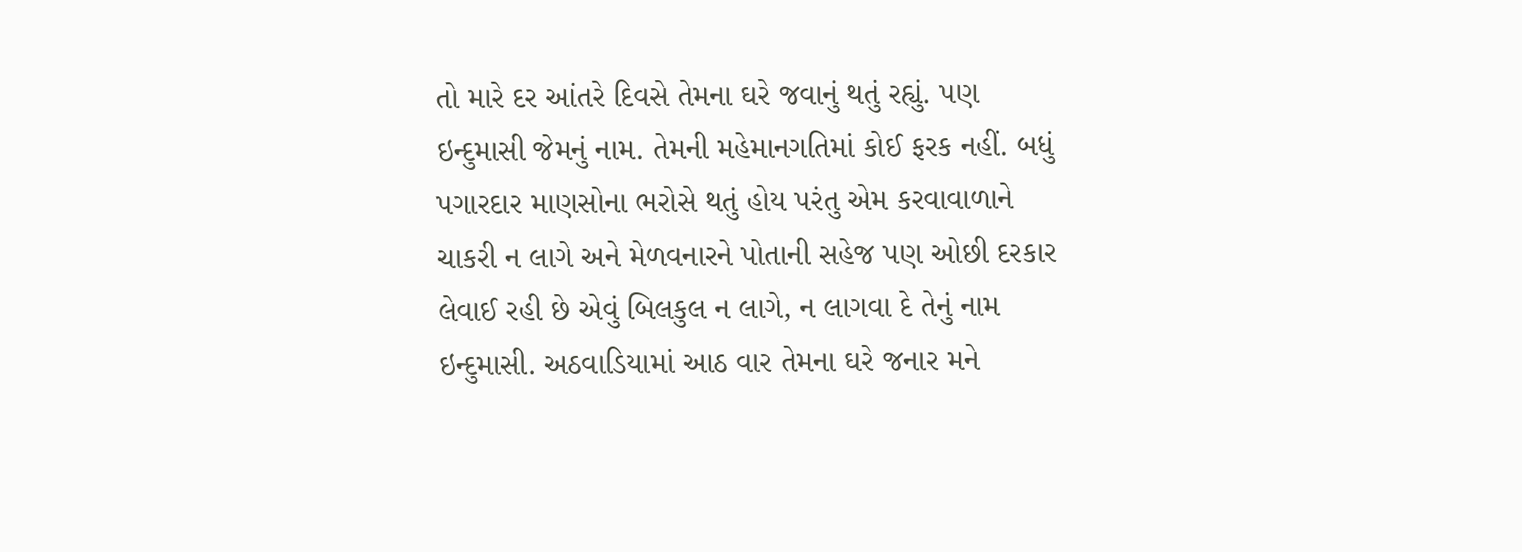તો મારે દર આંતરે દિવસે તેમના ઘરે જવાનું થતું રહ્યું. પણ ઇન્દુમાસી જેમનું નામ. તેમની મહેમાનગતિમાં કોઈ ફરક નહીં. બધું પગારદાર માણસોના ભરોસે થતું હોય પરંતુ એમ કરવાવાળાને ચાકરી ન લાગે અને મેળવનારને પોતાની સહેજ પણ ઓછી દરકાર લેવાઈ રહી છે એવું બિલકુલ ન લાગે, ન લાગવા દે તેનું નામ ઇન્દુમાસી. અઠવાડિયામાં આઠ વાર તેમના ઘરે જનાર મને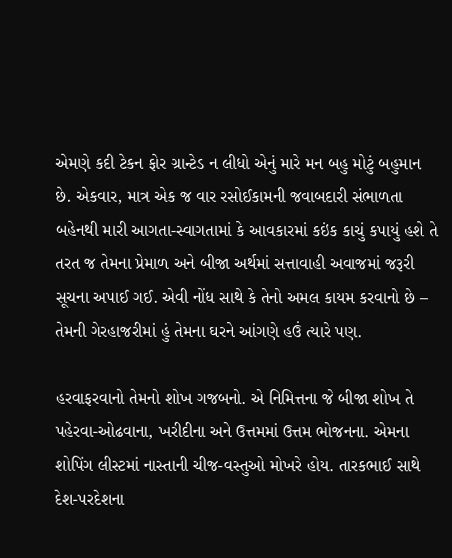એમણે કદી ટેકન ફોર ગ્રાન્ટેડ ન લીધો એનું મારે મન બહુ મોટું બહુમાન છે. એકવાર, માત્ર એક જ વાર રસોઈકામની જવાબદારી સંભાળતા બહેનથી મારી આગતા-સ્વાગતામાં કે આવકારમાં કઇંક કાચું કપાયું હશે તે તરત જ તેમના પ્રેમાળ અને બીજા અર્થમાં સત્તાવાહી અવાજમાં જરૂરી સૂચના અપાઈ ગઈ. એવી નોંધ સાથે કે તેનો અમલ કાયમ કરવાનો છે – તેમની ગેરહાજરીમાં હું તેમના ઘરને આંગણે હઉં ત્યારે પણ.

હરવાફરવાનો તેમનો શોખ ગજબનો. એ નિમિત્તના જે બીજા શોખ તે પહેરવા-ઓઢવાના, ખરીદીના અને ઉત્તમમાં ઉત્તમ ભોજનના. એમના શોપિંગ લીસ્ટમાં નાસ્તાની ચીજ-વસ્તુઓ મોખરે હોય. તારકભાઈ સાથે દેશ-પરદેશના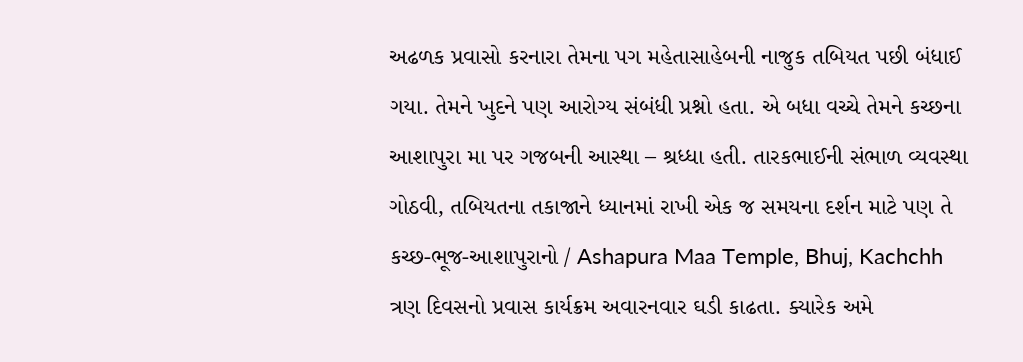અઢળક પ્રવાસો કરનારા તેમના પગ મહેતાસાહેબની નાજુક તબિયત પછી બંધાઈ ગયા. તેમને ખુદને પણ આરોગ્ય સંબંધી પ્રશ્નો હતા. એ બધા વચ્ચે તેમને કચ્છના આશાપુરા મા પર ગજબની આસ્થા – શ્રધ્ધા હતી. તારકભાઈની સંભાળ વ્યવસ્થા ગોઠવી, તબિયતના તકાજાને ધ્યાનમાં રાખી એક જ સમયના દર્શન માટે પણ તે કચ્છ-ભૂજ-આશાપુરાનો / Ashapura Maa Temple, Bhuj, Kachchh ત્રણ દિવસનો પ્રવાસ કાર્યક્રમ અવારનવાર ઘડી કાઢતા. ક્યારેક અમે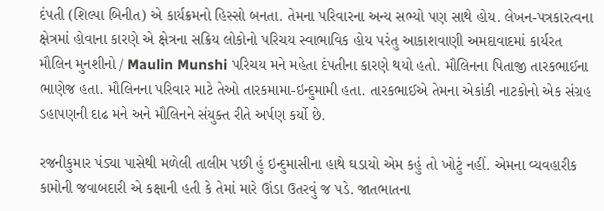દંપતી (શિલ્પા બિનીત) એ કાર્યક્રમનો હિસ્સો બનતા. તેમના પરિવારના અન્ય સભ્યો પણ સાથે હોય. લેખન-પત્રકારત્વના ક્ષેત્રમાં હોવાના કારણે એ ક્ષેત્રના સક્રિય લોકોનો પરિચય સ્વાભાવિક હોય પરંતુ આકાશવાણી અમદાવાદમાં કાર્યરત મૌલિન મુનશીનો / Maulin Munshi પરિચય મને મહેતા દંપતીના કારણે થયો હતો. મૌલિનના પિતાજી તારકભાઈના ભાણેજ હતા. મૌલિનના પરિવાર માટે તેઓ તારકમામા-ઇન્દુમામી હતા. તારકભાઈએ તેમના એકાંકી નાટકોનો એક સંગ્રહ ડહાપણની દાઢ મને અને મૌલિનને સંયુક્ત રીતે અર્પણ કર્યો છે.

રજનીકુમાર પંડ્યા પાસેથી મળેલી તાલીમ પછી હું ઇન્દુમાસીના હાથે ઘડાયો એમ કહું તો ખોટું નહીં. એમના વ્યવહારીક કામોની જવાબદારી એ કક્ષાની હતી કે તેમાં મારે ઊંડા ઉતરવું જ પડે. જાતભાતના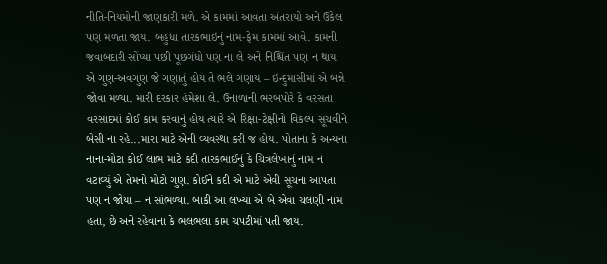નીતિ-નિયમોની જાણકારી મળે. એ કામમાં આવતા અંતરાયો અને ઉકેલ પણ મળતા જાય. બહુધા તારકભાઇનું નામ-ફેમ કામમાં આવે. કામની જવાબદારી સોંપ્યા પછી પૂછગંધો પણ ના લે અને નિશ્ચિંત પણ ન થાય એ ગુણ-અવગુણ જે ગણાતું હોય તે ભલે ગણાય – ઇન્દુમાસીમાં એ બન્ને જોવા મળ્યા. મારી દરકાર હંમેશા લે. ઉનાળાની ભરબપોરે કે વરસતા વરસાદમાં કોઈ કામ કરવાનું હોય ત્યારે એ રિક્ષા-ટેક્ષીનો વિકલ્પ સૂચવીને બેસી ના રહે...મારા માટે એની વ્યવસ્થા કરી જ હોય. પોતાના કે અન્યના નાના-મોટા કોઈ લાભ માટે કદી તારકભાઈનું કે ચિત્રલેખાનું નામ ન વટાવ્યું એ તેમનો મોટો ગુણ. કોઈને કદી એ માટે એવી સૂચના આપતા પણ ન જોયા – ન સાંભળ્યા. બાકી આ લખ્યા એ બે એવા ચલણી નામ હતા, છે અને રહેવાના કે ભલભલા કામ ચપટીમાં પતી જાય.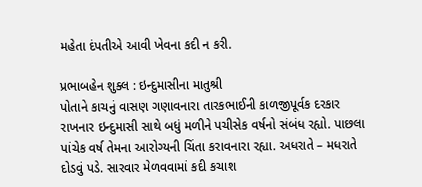મહેતા દંપતીએ આવી ખેવના કદી ન કરી.

પ્રભાબહેન શુક્લ : ઇન્દુમાસીના માતુશ્રી
પોતાને કાચનું વાસણ ગણાવનારા તારકભાઈની કાળજીપૂર્વક દરકાર રાખનાર ઇન્દુમાસી સાથે બધું મળીને પચીસેક વર્ષનો સંબંધ રહ્યો. પાછલા પાંચેક વર્ષ તેમના આરોગ્યની ચિંતા કરાવનારા રહ્યા. અધરાતે – મધરાતે દોડવું પડે. સારવાર મેળવવામાં કદી કચાશ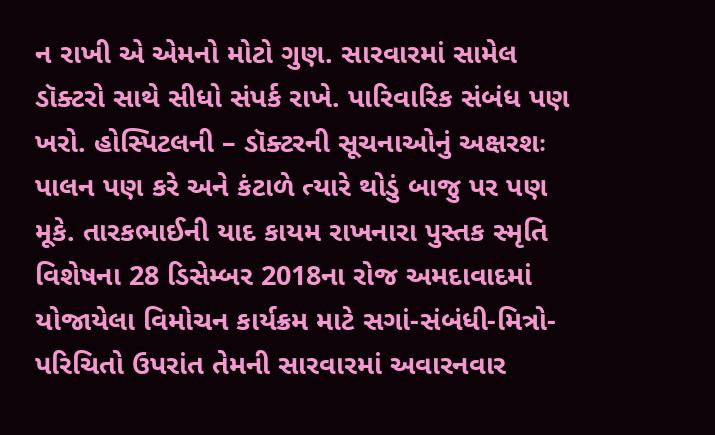ન રાખી એ એમનો મોટો ગુણ. સારવારમાં સામેલ ડૉક્ટરો સાથે સીધો સંપર્ક રાખે. પારિવારિક સંબંધ પણ ખરો. હોસ્પિટલની – ડૉક્ટરની સૂચનાઓનું અક્ષરશઃ પાલન પણ કરે અને કંટાળે ત્યારે થોડું બાજુ પર પણ મૂકે. તારકભાઈની યાદ કાયમ રાખનારા પુસ્તક સ્મૃતિ વિશેષના 28 ડિસેમ્બર 2018ના રોજ અમદાવાદમાં યોજાયેલા વિમોચન કાર્યક્રમ માટે સગાં-સંબંધી-મિત્રો-પરિચિતો ઉપરાંત તેમની સારવારમાં અવારનવાર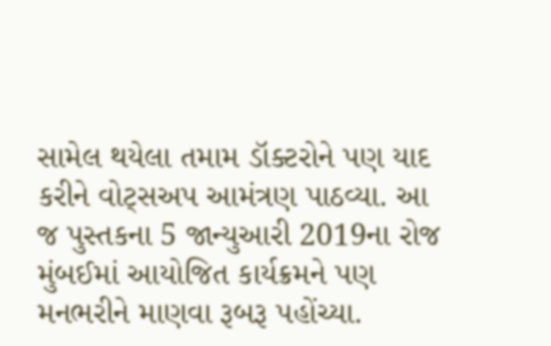સામેલ થયેલા તમામ ડૉક્ટરોને પણ યાદ કરીને વોટ્સઅપ આમંત્રણ પાઠવ્યા. આ જ પુસ્તકના 5 જાન્યુઆરી 2019ના રોજ મુંબઈમાં આયોજિત કાર્યક્રમને પણ મનભરીને માણવા રૂબરૂ પહોંચ્યા.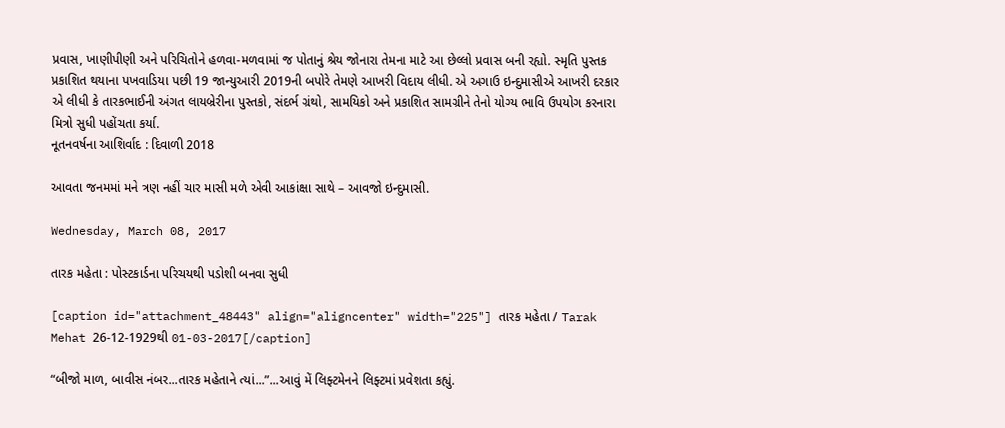પ્રવાસ, ખાણીપીણી અને પરિચિતોને હળવા-મળવામાં જ પોતાનું શ્રેય જોનારા તેમના માટે આ છેલ્લો પ્રવાસ બની રહ્યો. સ્મૃતિ પુસ્તક પ્રકાશિત થયાના પખવાડિયા પછી 19 જાન્યુઆરી 2019ની બપોરે તેમણે આખરી વિદાય લીધી. એ અગાઉ ઇન્દુમાસીએ આખરી દરકાર એ લીધી કે તારકભાઈની અંગત લાયબ્રેરીના પુસ્તકો, સંદર્ભ ગ્રંથો, સામયિકો અને પ્રકાશિત સામગ્રીને તેનો યોગ્ય ભાવિ ઉપયોગ કરનારા મિત્રો સુધી પહોંચતા કર્યા.
નૂતનવર્ષના આશિર્વાદ : દિવાળી 2018

આવતા જનમમાં મને ત્રણ નહીં ચાર માસી મળે એવી આકાંક્ષા સાથે – આવજો ઇન્દુમાસી.

Wednesday, March 08, 2017

તારક મહેતા : પોસ્ટકાર્ડના પરિચયથી પડોશી બનવા સુધી

[caption id="attachment_48443" align="aligncenter" width="225"] તારક મહેતા / Tarak Mehat 26-12-1929થી 01-03-2017[/caption]

“બીજો માળ, બાવીસ નંબર...તારક મહેતાને ત્યાં...”...આવું મેં લિફ્ટમેનને લિફ્ટમાં પ્રવેશતા કહ્યું.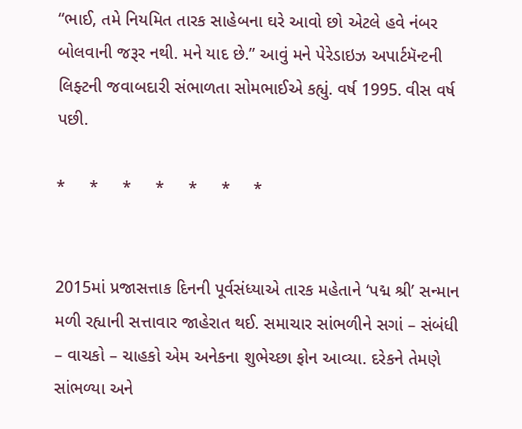“ભાઈ, તમે નિયમિત તારક સાહેબના ઘરે આવો છો એટલે હવે નંબર બોલવાની જરૂર નથી. મને યાદ છે.” આવું મને પેરેડાઇઝ અપાર્ટમૅન્ટની લિફ્ટની જવાબદારી સંભાળતા સોમભાઈએ કહ્યું. વર્ષ 1995. વીસ વર્ષ પછી.

*     *     *     *     *     *     *


2015માં પ્રજાસત્તાક દિનની પૂર્વસંધ્યાએ તારક મહેતાને ‘પદ્મ શ્રી’ સન્માન મળી રહ્યાની સત્તાવાર જાહેરાત થઈ. સમાચાર સાંભળીને સગાં – સંબંધી – વાચકો – ચાહકો એમ અનેકના શુભેચ્છા ફોન આવ્યા. દરેકને તેમણે સાંભળ્યા અને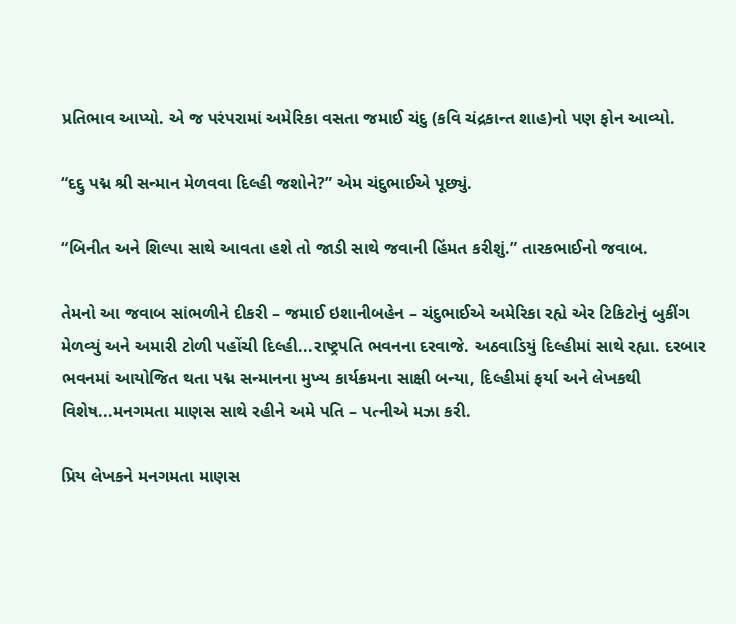પ્રતિભાવ આપ્યો. એ જ પરંપરામાં અમેરિકા વસતા જમાઈ ચંદુ (કવિ ચંદ્રકાન્ત શાહ)નો પણ ફોન આવ્યો.

“દદ્દુ પદ્મ શ્રી સન્માન મેળવવા દિલ્હી જશોને?” એમ ચંદુભાઈએ પૂછ્યું.

“બિનીત અને શિલ્પા સાથે આવતા હશે તો જાડી સાથે જવાની હિંમત કરીશું.” તારકભાઈનો જવાબ.

તેમનો આ જવાબ સાંભળીને દીકરી – જમાઈ ઇશાનીબહેન – ચંદુભાઈએ અમેરિકા રહ્યે એર ટિકિટોનું બુકીંગ મેળવ્યું અને અમારી ટોળી પહોંચી દિલ્હી...રાષ્ટ્રપતિ ભવનના દરવાજે. અઠવાડિયું દિલ્હીમાં સાથે રહ્યા. દરબાર ભવનમાં આયોજિત થતા પદ્મ સન્માનના મુખ્ય કાર્યક્રમના સાક્ષી બન્યા, દિલ્હીમાં ફર્યા અને લેખકથી વિશેષ...મનગમતા માણસ સાથે રહીને અમે પતિ – પત્નીએ મઝા કરી.

પ્રિય લેખકને મનગમતા માણસ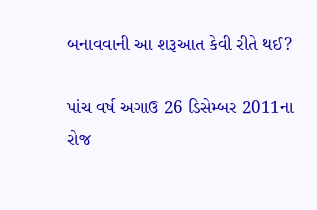બનાવવાની આ શરૂઆત કેવી રીતે થઈ?

પાંચ વર્ષ અગાઉ 26 ડિસેમ્બર 2011ના રોજ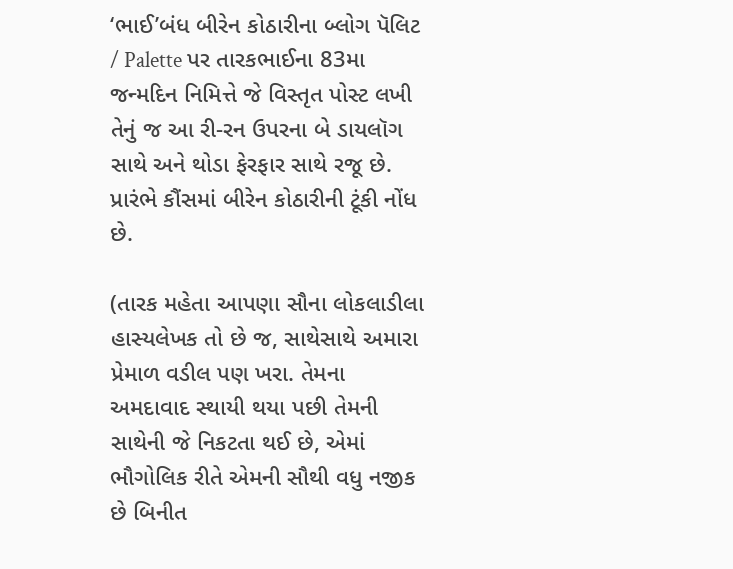‘ભાઈ’બંધ બીરેન કોઠારીના બ્લોગ પૅલિટ / Palette પર તારકભાઈના 83મા જન્મદિન નિમિત્તે જે વિસ્તૃત પોસ્ટ લખી તેનું જ આ રી-રન ઉપરના બે ડાયલૉગ સાથે અને થોડા ફેરફાર સાથે રજૂ છે. પ્રારંભે કૌંસમાં બીરેન કોઠારીની ટૂંકી નોંધ છે.

(તારક મહેતા આપણા સૌના લોકલાડીલા હાસ્યલેખક તો છે જ, સાથેસાથે અમારા પ્રેમાળ વડીલ પણ ખરા. તેમના અમદાવાદ સ્થાયી થયા પછી તેમની સાથેની જે નિકટતા થઈ છે, એમાં ભૌગોલિક રીતે એમની સૌથી વધુ નજીક છે બિનીત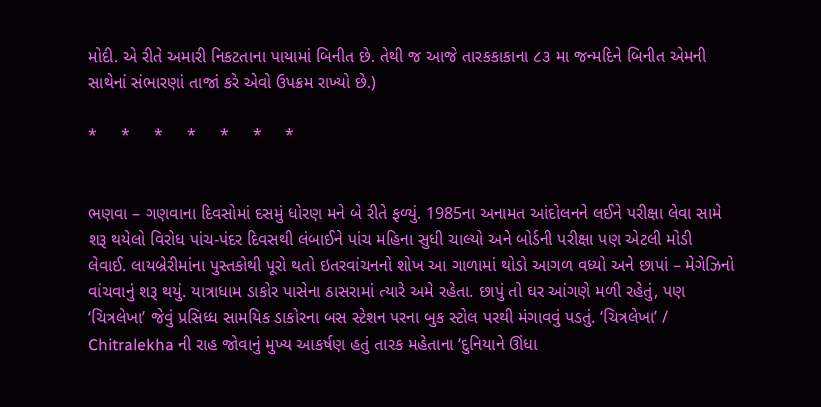મોદી. એ રીતે અમારી નિકટતાના પાયામાં બિનીત છે. તેથી જ આજે તારકકાકાના ૮૩ મા જન્મદિને બિનીત એમની સાથેનાં સંભારણાં તાજાં કરે એવો ઉપક્રમ રાખ્યો છે.)

*     *     *     *     *     *     *


ભણવા – ગણવાના દિવસોમાં દસમું ધોરણ મને બે રીતે ફળ્યું. 1985ના અનામત આંદોલનને લઈને પરીક્ષા લેવા સામે શરૂ થયેલો વિરોધ પાંચ-પંદર દિવસથી લંબાઈને પાંચ મહિના સુધી ચાલ્યો અને બોર્ડની પરીક્ષા પણ એટલી મોડી લેવાઈ. લાયબ્રેરીમાંના પુસ્તકોથી પૂરો થતો ઇતરવાંચનનો શોખ આ ગાળામાં થોડો આગળ વધ્યો અને છાપાં – મેગેઝિનો વાંચવાનું શરૂ થયું. યાત્રાધામ ડાકોર પાસેના ઠાસરામાં ત્યારે અમે રહેતા. છાપું તો ઘર આંગણે મળી રહેતું, પણ ‘ચિત્રલેખા’ જેવું પ્રસિધ્ધ સામયિક ડાકોરના બસ સ્ટેશન પરના બુક સ્ટોલ પરથી મંગાવવું પડતું. ‘ચિત્રલેખા’ / Chitralekha ની રાહ જોવાનું મુખ્ય આકર્ષણ હતું તારક મહેતાના ‘દુનિયાને ઊંધા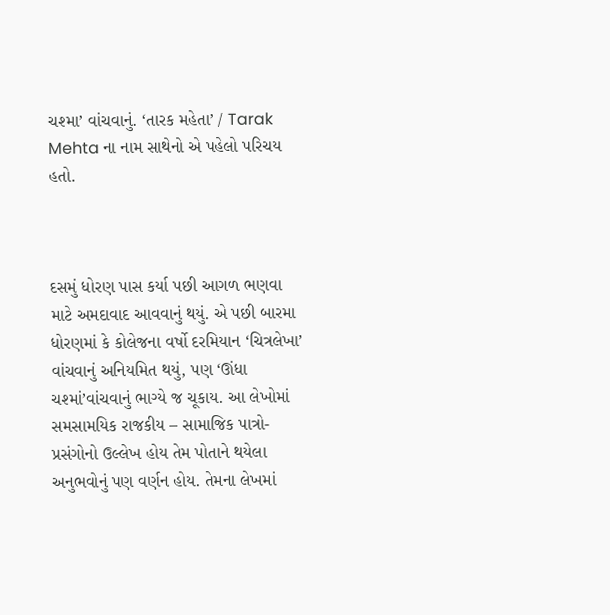ચશ્મા’ વાંચવાનું. ‘તારક મહેતા’ / Tarak Mehta ના નામ સાથેનો એ પહેલો પરિચય હતો.



દસમું ધોરણ પાસ કર્યા પછી આગળ ભણવા માટે અમદાવાદ આવવાનું થયું. એ પછી બારમા ધોરણમાં કે કોલેજના વર્ષો દરમિયાન ‘ચિત્રલેખા’ વાંચવાનું અનિયમિત થયું, પણ ‘ઊંધા ચશ્માં’વાંચવાનું ભાગ્યે જ ચૂકાય. આ લેખોમાં સમસામયિક રાજકીય – સામાજિક પાત્રો-પ્રસંગોનો ઉલ્લેખ હોય તેમ પોતાને થયેલા અનુભવોનું પણ વર્ણન હોય. તેમના લેખમાં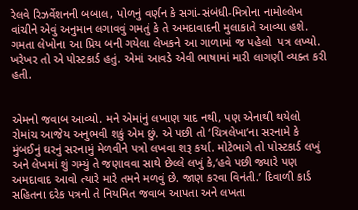રેલવે રિઝર્વેશનની બબાલ, પોળનું વર્ણન કે સગાં-સંબંધી-મિત્રોના નામોલ્લેખ વાંચીને એવું અનુમાન લગાવવું ગમતું કે તે અમદાવાદની મુલાકાતે આવ્યા હશે. ગમતા લેખોના આ પ્રિય બની ગયેલા લેખકને આ ગાળામાં જ પહેલો  પત્ર લખ્યો. ખરેખર તો એ પોસ્ટકાર્ડ હતું. એમાં આવડે એવી ભાષામાં મારી લાગણી વ્યક્ત કરી હતી.


એમનો જવાબ આવ્યો. મને એમાંનું લખાણ યાદ નથી, પણ એનાથી થયેલો રોમાંચ આજેય અનુભવી શકું એમ છું. એ પછી તો ‘ચિત્રલેખા’ના સરનામે કે મુંબઈનું ઘરનું સરનામું મેળવીને પત્રો લખવા શરૂ કર્યા. મોટેભાગે તો પોસ્ટકાર્ડ લખું અને લેખમાં શું ગમ્યું તે જણાવવા સાથે છેલ્લે લખું કે,‘હવે પછી જ્યારે પણ અમદાવાદ આવો ત્યારે મારે તમને મળવું છે. જાણ કરવા વિનંતી.’ દિવાળી કાર્ડ સહિતના દરેક પત્રનો તે નિયમિત જવાબ આપતા અને લખતા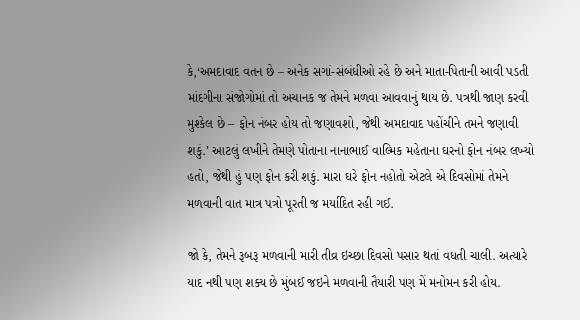કે,‘અમદાવાદ વતન છે – અનેક સગાં-સંબંધીઓ રહે છે અને માતા-પિતાની આવી પડતી માંદગીના સંજોગોમાં તો અચાનક જ તેમને મળવા આવવાનું થાય છે. પત્રથી જાણ કરવી મુશ્કેલ છે – ફોન નંબર હોય તો જણાવશો, જેથી અમદાવાદ પહોંચીને તમને જણાવી શકું.’ આટલું લખીને તેમણે પોતાના નાનાભાઈ વાલ્મિક મહેતાના ઘરનો ફોન નંબર લખ્યો હતો, જેથી હું પણ ફોન કરી શકું. મારા ઘરે ફોન નહોતો એટલે એ દિવસોમાં તેમને મળવાની વાત માત્ર પત્રો પૂરતી જ મર્યાદિત રહી ગઈ.

જો કે, તેમને રૂબરૂ મળવાની મારી તીવ્ર ઇચ્છા દિવસો પસાર થતાં વધતી ચાલી. અત્યારે યાદ નથી પણ શક્ય છે મુંબઈ જઇને મળવાની તૈયારી પણ મેં મનોમન કરી હોય.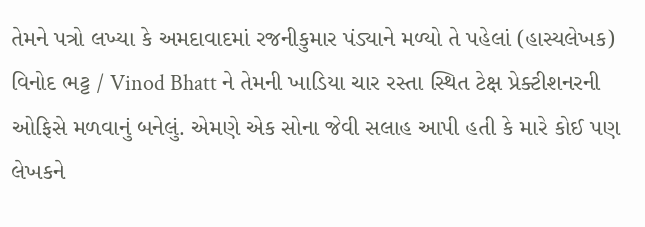તેમને પત્રો લખ્યા કે અમદાવાદમાં રજનીકુમાર પંડ્યાને મળ્યો તે પહેલાં (હાસ્યલેખક) વિનોદ ભટ્ટ / Vinod Bhatt ને તેમની ખાડિયા ચાર રસ્તા સ્થિત ટેક્ષ પ્રેક્ટીશનરની ઓફિસે મળવાનું બનેલું. એમણે એક સોના જેવી સલાહ આપી હતી કે મારે કોઈ પણ લેખકને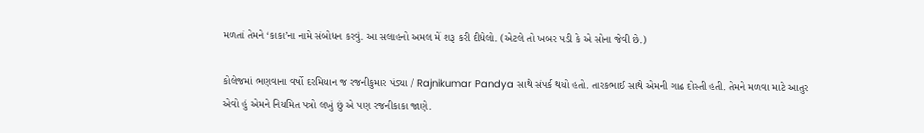મળતાં તેમને ‘કાકા’ના નામે સંબોધન કરવું. આ સલાહનો અમલ મેં શરૂ કરી દીધેલો. (એટલે તો ખબર પડી કે એ સોના જેવી છે.)

કોલેજમાં ભણવાના વર્ષો દરમિયાન જ રજનીકુમાર પંડ્યા / Rajnikumar Pandya સાથે સંપર્ક થયો હતો. તારકભાઈ સાથે એમની ગાઢ દોસ્તી હતી. તેમને મળવા માટે આતુર એવો હું એમને નિયમિત પત્રો લખું છું એ પણ રજનીકાકા જાણે.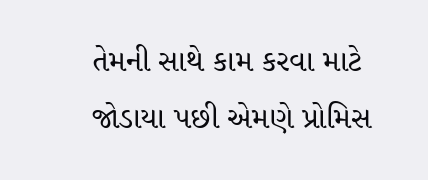તેમની સાથે કામ કરવા માટે જોડાયા પછી એમણે પ્રોમિસ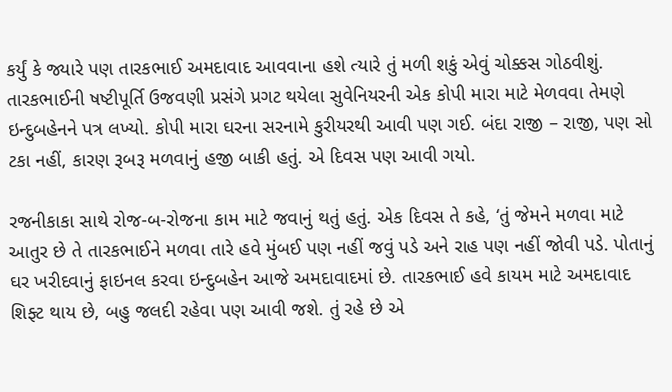કર્યું કે જ્યારે પણ તારકભાઈ અમદાવાદ આવવાના હશે ત્યારે તું મળી શકું એવું ચોક્કસ ગોઠવીશું. તારકભાઈની ષષ્ટીપૂર્તિ ઉજવણી પ્રસંગે પ્રગટ થયેલા સુવેનિયરની એક કોપી મારા માટે મેળવવા તેમણે ઇન્દુબહેનને પત્ર લખ્યો. કોપી મારા ઘરના સરનામે કુરીયરથી આવી પણ ગઈ. બંદા રાજી – રાજી, પણ સો ટકા નહીં, કારણ રૂબરૂ મળવાનું હજી બાકી હતું. એ દિવસ પણ આવી ગયો.

રજનીકાકા સાથે રોજ-બ-રોજના કામ માટે જવાનું થતું હતું. એક દિવસ તે કહે, ‘તું જેમને મળવા માટે આતુર છે તે તારકભાઈને મળવા તારે હવે મુંબઈ પણ નહીં જવું પડે અને રાહ પણ નહીં જોવી પડે. પોતાનું ઘર ખરીદવાનું ફાઇનલ કરવા ઇન્દુબહેન આજે અમદાવાદમાં છે. તારકભાઈ હવે કાયમ માટે અમદાવાદ શિફ્ટ થાય છે, બહુ જલદી રહેવા પણ આવી જશે. તું રહે છે એ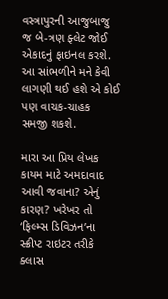વસ્ત્રાપુરની આજુબાજુ જ બે-ત્રણ ફ્લેટ જોઈ એકાદનું ફાઇનલ કરશે. આ સાંભળીને મને કેવી લાગણી થઈ હશે એ કોઈ પણ વાચક-ચાહક સમજી શકશે.

મારા આ પ્રિય લેખક કાયમ માટે અમદાવાદ આવી જવાના? એનું કારણ? ખરેખર તો ‘ફિલ્મ્સ ડિવિઝન’ના સ્ક્રીપ્ટ રાઇટર તરીકે ક્લાસ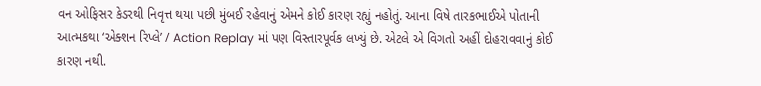વન ઓફિસર કેડરથી નિવૃત્ત થયા પછી મુંબઈ રહેવાનું એમને કોઈ કારણ રહ્યું નહોતું. આના વિષે તારકભાઈએ પોતાની આત્મકથા ‘એક્શન રિપ્લે’ / Action Replay માં પણ વિસ્તારપૂર્વક લખ્યું છે. એટલે એ વિગતો અહીં દોહરાવવાનું કોઈ કારણ નથી.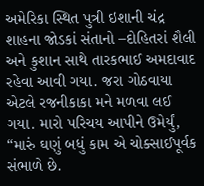અમેરિકા સ્થિત પુત્રી ઇશાની ચંદ્ર શાહના જોડકાં સંતાનો –દોહિતરાં શૈલી અને કુશાન સાથે તારકભાઈ અમદાવાદ રહેવા આવી ગયા. જરા ગોઠવાયા એટલે રજનીકાકા મને મળવા લઈ ગયા. મારો પરિચય આપીને ઉમેર્યું, “મારું ઘણું બધું કામ એ ચોક્સાઈપૂર્વક સંભાળે છે.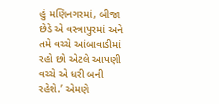હું મણિનગરમાં, બીજા છેડે એ વસ્ત્રાપુરમાં અને તમે વચ્ચે આંબાવાડીમાં રહો છો એટલે આપણી વચ્ચે એ ધરી બની રહેશે.’ એમણે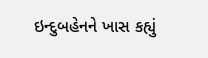ઇન્દુબહેનને ખાસ કહ્યું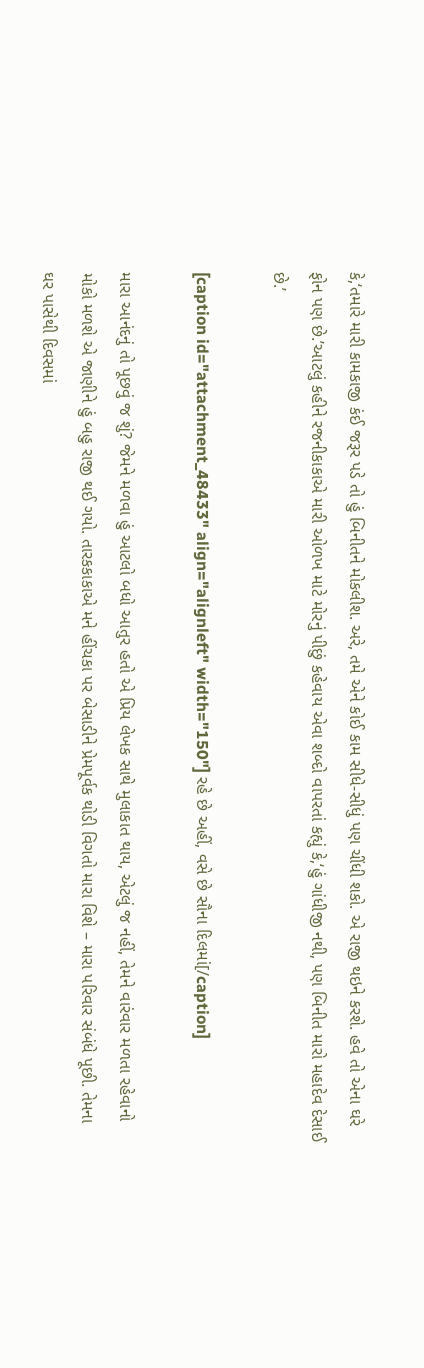કે,‘તમારે મારી કામકાજી કંઈ જરૂર પડે તો હું બિનીતને મોકલીશ. અરે, તમે એને કોઈ કામ સીધે-સીધું પણ ચીંધી શકો. એ રાજી થઇને કરશે. હવે તો એના ઘરે ફોન પણ છે.’આટલું કહીને રજનીકાકાએ મારી ઓળખ માટે મોરનું પીછું કહેવાય એવા શબ્દો વાપરતાં કહ્યું કે,‘હું ગાંધીજી નથી, પણ બિનીત મારો મહાદેવ દેસાઈ છે.’

[caption id="attachment_48433" align="alignleft" width="150"] રહે છે અહીં, વસે છે સૌના દિલમાં[/caption]

મારા આનંદનું તો પૂછવું જ શું? જેમને મળવા હું આટલો બધો આતુર હતો એ પ્રિય લેખક સાથે મુલાકાત થાય, એટલું જ નહીં, તેમને વારંવાર મળતા રહેવાનો મોકો મળશે એ જાણીને હું બહુ રાજી થઈ ગયો. તારકકાકાએ મને હીંચકા પર બેસાડીને પ્રેમપૂર્વક થોડી વિગતો મારા વિશે – મારા પરિવાર સંબંધે પૂછી. તેમના ઘર પાસેથી દિવસમાં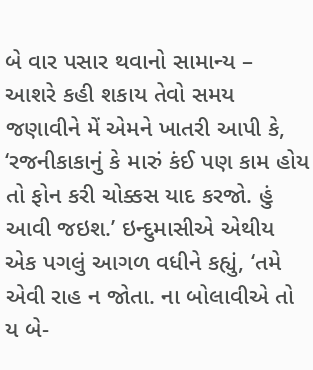બે વાર પસાર થવાનો સામાન્ય – આશરે કહી શકાય તેવો સમય જણાવીને મેં એમને ખાતરી આપી કે, ‘રજનીકાકાનું કે મારું કંઈ પણ કામ હોય તો ફોન કરી ચોક્કસ યાદ કરજો. હું આવી જઇશ.’ ઇન્દુમાસીએ એથીય એક પગલું આગળ વધીને કહ્યું, ‘તમે એવી રાહ ન જોતા. ના બોલાવીએ તો ય બે-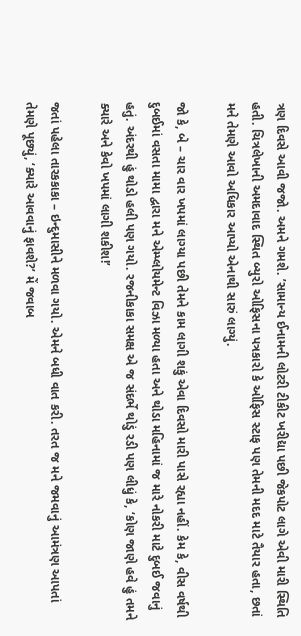ત્રણ દિવસે આવી જજો. અમને ગમશે. ’સામાન્ય ઈનામની લોટરી ટીકીટ ખરીદ્યા પછી જેકપોટ લાગે એવી મારી સ્થિતિ હતી. ચિત્રલેખાની અમદાવાદ સ્થિત બ્યુરો ઓફિસના પત્રકારો કે ઓફિસ સ્ટાફ પણ તેમની મદદ માટે તૈયાર હતા, છતાં મને તેમણે આવો અધિકાર આપ્યો એનાથી સારું લાગ્યું.

જો કે, બે – ચાર વાર ખપમાં લાગ્યા પછી તેમને કામ લાગી શકું એવા દિવસો મારી પાસે રહ્યા નહીં. કેમ કે, વીસ વર્ષથી દુબઈમાં વસતા મામા દ્વારા મને એમ્પ્લોયમેન્ટ વિઝા મળ્યા હતા અને થોડા મહિનામાં જ મારે નોકરી માટે દુબઈ જવાનું હતું. અંદરથી હું થોડો હલી પણ ગયો. રજનીકાકા સમક્ષ એ જ સંદર્ભે થોડું રડી પણ લીધું કે, ‘કોણ જાણે હવે હું તમને ક્યારે અને કેવો ખપમાં લાગી શકીશ!’

જતાં પહેલા તારકકાકા – ઇન્દુમાસીને મળવા ગયો. એમને બધી વાત કરી. તરત જ મને જમવાનું આમંત્રણ આપતાં તેમણે પૂછ્યું, ‘ક્યારે આવવાનું ફાવશે?’ મેં જવાબ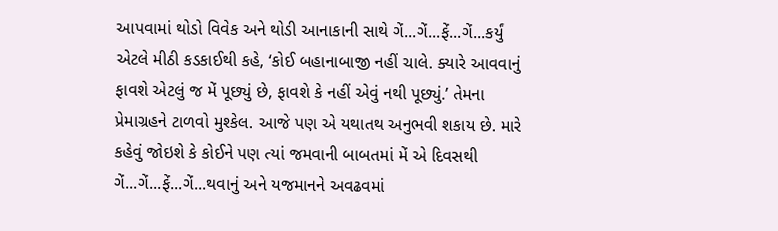આપવામાં થોડો વિવેક અને થોડી આનાકાની સાથે ગેં...ગેં...ફેં...ગેં...કર્યું એટલે મીઠી કડકાઈથી કહે, ‘કોઈ બહાનાબાજી નહીં ચાલે. ક્યારે આવવાનું ફાવશે એટલું જ મેં પૂછ્યું છે, ફાવશે કે નહીં એવું નથી પૂછ્યું.’ તેમના પ્રેમાગ્રહને ટાળવો મુશ્કેલ. આજે પણ એ યથાતથ અનુભવી શકાય છે. મારે કહેવું જોઇશે કે કોઈને પણ ત્યાં જમવાની બાબતમાં મેં એ દિવસથી ગેં...ગેં...ફેં...ગેં...થવાનું અને યજમાનને અવઢવમાં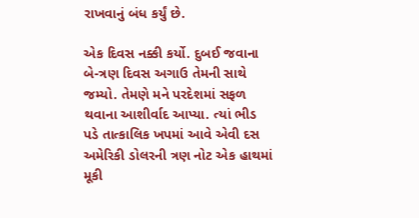રાખવાનું બંધ કર્યું છે.

એક દિવસ નક્કી કર્યો. દુબઈ જવાના બે-ત્રણ દિવસ અગાઉ તેમની સાથે જમ્યો. તેમણે મને પરદેશમાં સફળ થવાના આશીર્વાદ આપ્યા. ત્યાં ભીડ પડે તાત્કાલિક ખપમાં આવે એવી દસ અમેરિકી ડોલરની ત્રણ નોટ એક હાથમાં મૂકી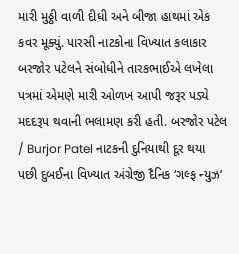મારી મુઠ્ઠી વાળી દીધી અને બીજા હાથમાં એક કવર મૂક્યું. પારસી નાટકોના વિખ્યાત કલાકાર બરજોર પટેલને સંબોધીને તારકભાઈએ લખેલા પત્રમાં એમણે મારી ઓળખ આપી જરૂર પડ્યે મદદરૂપ થવાની ભલામણ કરી હતી. બરજોર પટેલ / Burjor Patel નાટકની દુનિયાથી દૂર થયા પછી દુબઈના વિખ્યાત અંગ્રેજી દૈનિક ‘ગલ્ફ ન્યુઝ’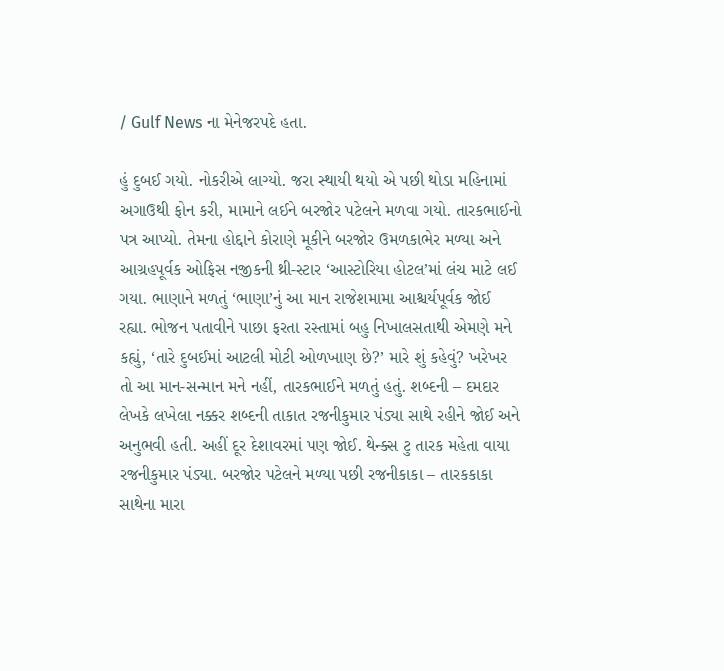/ Gulf News ના મેનેજરપદે હતા.

હું દુબઈ ગયો. નોકરીએ લાગ્યો. જરા સ્થાયી થયો એ પછી થોડા મહિનામાં અગાઉથી ફોન કરી, મામાને લઈને બરજોર પટેલને મળવા ગયો. તારકભાઈનો પત્ર આપ્યો. તેમના હોદ્દાને કોરાણે મૂકીને બરજોર ઉમળકાભેર મળ્યા અને આગ્રહપૂર્વક ઓફિસ નજીકની થ્રી-સ્ટાર ‘આસ્ટોરિયા હોટલ’માં લંચ માટે લઈ ગયા. ભાણાને મળતું ‘ભાણા’નું આ માન રાજેશમામા આશ્ચર્યપૂર્વક જોઈ રહ્યા. ભોજન પતાવીને પાછા ફરતા રસ્તામાં બહુ નિખાલસતાથી એમણે મને કહ્યું, ‘તારે દુબઈમાં આટલી મોટી ઓળખાણ છે?’ મારે શું કહેવું? ખરેખર તો આ માન-સન્માન મને નહીં, તારકભાઈને મળતું હતું. શબ્દની – દમદાર લેખકે લખેલા નક્કર શબ્દની તાકાત રજનીકુમાર પંડ્યા સાથે રહીને જોઈ અને અનુભવી હતી. અહીં દૂર દેશાવરમાં પણ જોઈ. થેન્ક્સ ટુ તારક મહેતા વાયા રજનીકુમાર પંડ્યા. બરજોર પટેલને મળ્યા પછી રજનીકાકા – તારકકાકા સાથેના મારા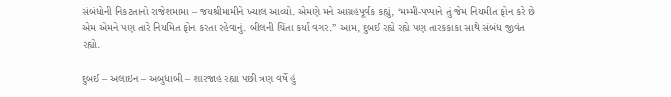સંબંધોની નિકટતાનો રાજેશમામા – જયશ્રીમામીને ખ્યાલ આવ્યો. એમણે મને આગ્રહપૂર્વક કહ્યું, ‘મમ્મી-પપ્પાને તું જેમ નિયમીત ફોન કરે છે એમ એમને પણ તારે નિયમિત ફોન કરતા રહેવાનું. બીલની ચિંતા કર્યા વગર.” આમ, દુબઈ રહ્યે રહ્યે પણ તારકકાકા સાથે સંબંધ જીવંત રહ્યો.

દુબઈ – અલાઇન – અબુધાબી – શારજાહ રહ્યા પછી ત્રણ વર્ષે હું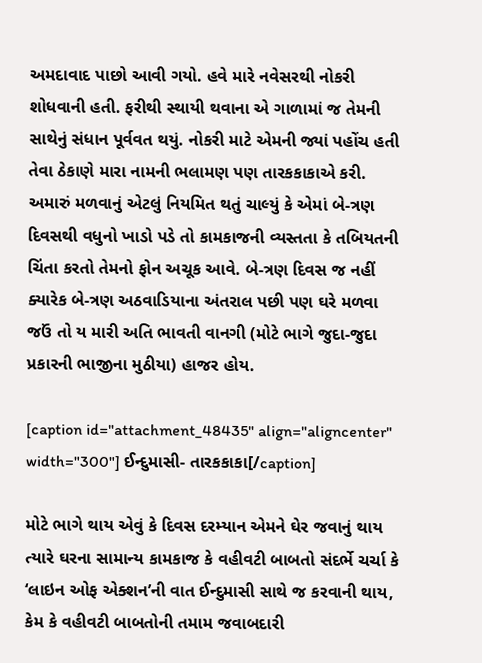અમદાવાદ પાછો આવી ગયો. હવે મારે નવેસરથી નોકરી શોધવાની હતી. ફરીથી સ્થાયી થવાના એ ગાળામાં જ તેમની સાથેનું સંધાન પૂર્વવત થયું. નોકરી માટે એમની જ્યાં પહોંચ હતી તેવા ઠેકાણે મારા નામની ભલામણ પણ તારકકાકાએ કરી. અમારું મળવાનું એટલું નિયમિત થતું ચાલ્યું કે એમાં બે-ત્રણ દિવસથી વધુનો ખાડો પડે તો કામકાજની વ્યસ્તતા કે તબિયતની ચિંતા કરતો તેમનો ફોન અચૂક આવે. બે-ત્રણ દિવસ જ નહીં ક્યારેક બે-ત્રણ અઠવાડિયાના અંતરાલ પછી પણ ઘરે મળવા જઉં તો ય મારી અતિ ભાવતી વાનગી (મોટે ભાગે જુદા-જુદા પ્રકારની ભાજીના મુઠીયા) હાજર હોય.

[caption id="attachment_48435" align="aligncenter" width="300"] ઈન્દુમાસી- તારકકાકા[/caption]

મોટે ભાગે થાય એવું કે દિવસ દરમ્યાન એમને ઘેર જવાનું થાય ત્યારે ઘરના સામાન્ય કામકાજ કે વહીવટી બાબતો સંદર્ભે ચર્ચા કે ‘લાઇન ઓફ એક્શન’ની વાત ઈન્દુમાસી સાથે જ કરવાની થાય, કેમ કે વહીવટી બાબતોની તમામ જવાબદારી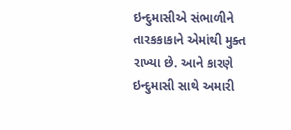ઇન્દુમાસીએ સંભાળીને તારકકાકાને એમાંથી મુક્ત રાખ્યા છે. આને કારણે ઇન્દુમાસી સાથે અમારી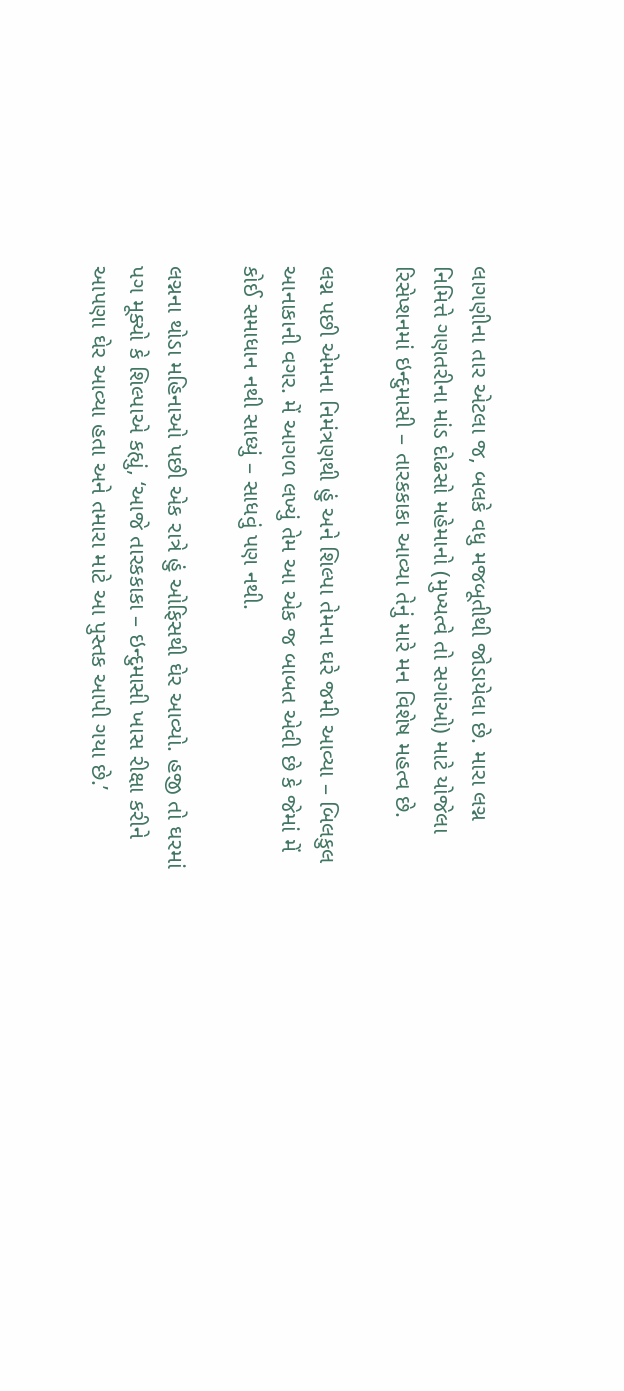લાગણીના તાર એટલા જ, બલકે વધુ મજબૂતીથી જોડાયેલા છે. મારા લગ્ન નિમિત્તે ગણતરીના માંડ દોઢસો મહેમાનો (મુખ્યત્વે તો સગાંઓ) માટે યોજેલા રિસેપ્શનમાં ઇન્દુમાસી – તારકકાકા આવ્યા તેનું મારે મન વિશેષ મહત્વ છે.

લગ્ન પછી એમના નિમંત્રણથી હું અને શિલ્પા તેમના ઘરે જમી આવ્યા – બિલકુલ આનાકાની વગર. મેં આગળ લખ્યું તેમ આ એક જ બાબત એવી છે કે જેમાં મેં કોઈ સમાધાન નથી સાધ્યું – સાધવું પણ નથી.

લગ્નના થોડા મહિનાઓ પછી એક રાત્રે હું ઓફિસથી ઘેર આવ્યો. હજી તો ઘરમાં પગ મૂક્યો કે શિલ્પાએ કહ્યું, ‘આજે તારકકાકા – ઇન્દુમાસી ખાસ રીક્ષા કરીને આપણા ઘેર આવ્યા હતા અને તમારા માટે આ પુસ્તક આપી ગયા છે.’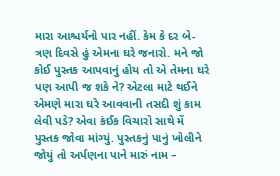મારા આશ્ચર્યનો પાર નહીં. કેમ કે દર બે-ત્રણ દિવસે હું એમના ઘરે જનારો. મને જો કોઈ પુસ્તક આપવાનું હોય તો એ તેમના ઘરે પણ આપી જ શકે ને? એટલા માટે થઈને એમણે મારા ઘરે આવવાની તસદી શું કામ લેવી પડે? એવા કંઈક વિચારો સાથે મેં પુસ્તક જોવા માંગ્યું. પુસ્તકનું પાનું ખોલીને જોયું તો અર્પણના પાને મારું નામ –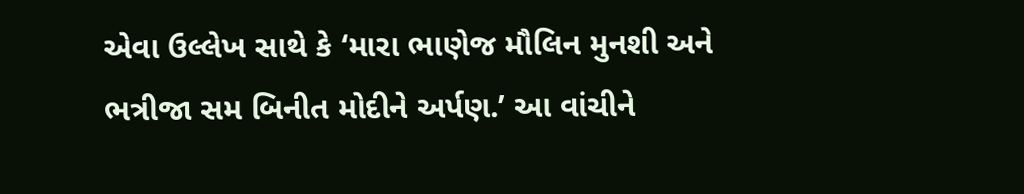એવા ઉલ્લેખ સાથે કે ‘મારા ભાણેજ મૌલિન મુનશી અને ભત્રીજા સમ બિનીત મોદીને અર્પણ.’ આ વાંચીને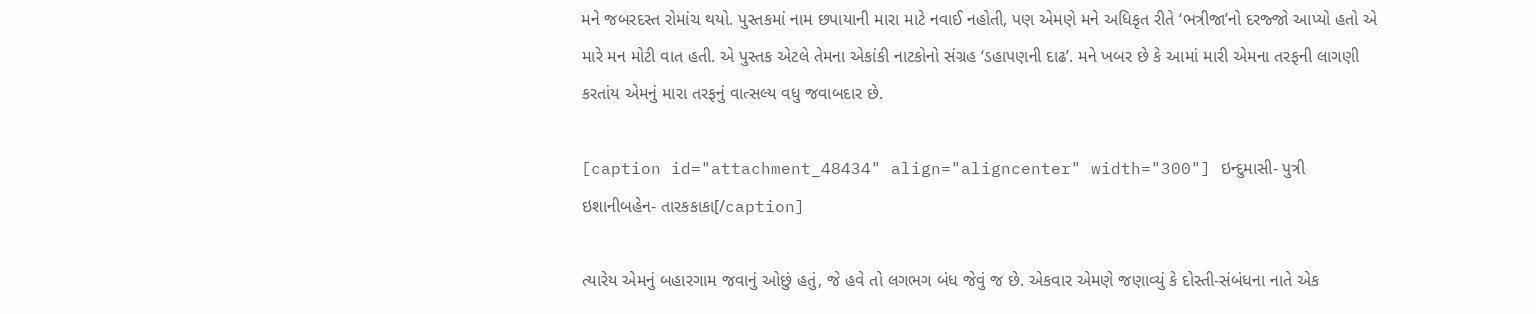મને જબરદસ્ત રોમાંચ થયો. પુસ્તકમાં નામ છપાયાની મારા માટે નવાઈ નહોતી, પણ એમણે મને અધિકૃત રીતે ‘ભત્રીજા’નો દરજ્જો આપ્યો હતો એ મારે મન મોટી વાત હતી. એ પુસ્તક એટલે તેમના એકાંકી નાટકોનો સંગ્રહ ‘ડહાપણની દાઢ’. મને ખબર છે કે આમાં મારી એમના તરફની લાગણી કરતાંય એમનું મારા તરફનું વાત્સલ્ય વધુ જવાબદાર છે.

[caption id="attachment_48434" align="aligncenter" width="300"] ઇન્દુમાસી- પુત્રી ઇશાનીબહેન- તારકકાકા[/caption]

ત્યારેય એમનું બહારગામ જવાનું ઓછું હતું, જે હવે તો લગભગ બંધ જેવું જ છે. એકવાર એમણે જણાવ્યું કે દોસ્તી-સંબંધના નાતે એક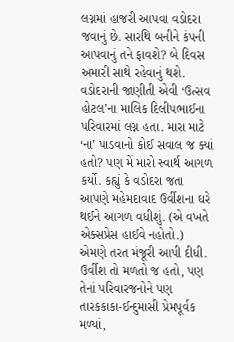લગ્નમાં હાજરી આપવા વડોદરા જવાનું છે. સારથિ બનીને કંપની આપવાનું તને ફાવશે? બે દિવસ અમારી સાથે રહેવાનું થશે. વડોદરાની જાણીતી એવી ‘ઉત્સવ હોટલ’ના માલિક દિલીપભાઈના પરિવારમાં લગ્ન હતા. મારા માટે ‘ના’ પાડવાનો કોઈ સવાલ જ ક્યાં હતો? પણ મેં મારો સ્વાર્થ આગળ કર્યો. કહ્યું કે વડોદરા જતા આપણે મહેમદાવાદ ઉર્વીશના ઘરે થઈને આગળ વધીશું. (એ વખતે એક્સપ્રેસ હાઈવે નહોતો.) એમણે તરત મંજૂરી આપી દીધી. ઉર્વીશ તો મળતો જ હતો, પણ તેનાં પરિવારજનોને પણ તારકકાકા-ઈન્દુમાસી પ્રેમપૂર્વક મળ્યાં,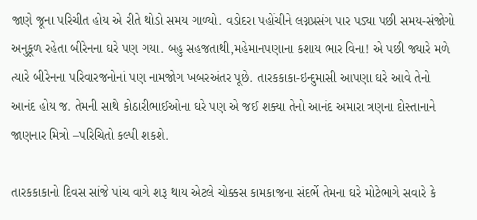જાણે જૂના પરિચીત હોય એ રીતે થોડો સમય ગાળ્યો. વડોદરા પહોંચીને લગ્નપ્રસંગ પાર પડ્યા પછી સમય-સંજોગો અનુકૂળ રહેતા બીરેનના ઘરે પણ ગયા. બહુ સહજતાથી,મહેમાનપણાના કશાય ભાર વિના! એ પછી જ્યારે મળે ત્યારે બીરેનના પરિવારજનોનાં પણ નામજોગ ખબરઅંતર પૂછે. તારકકાકા-ઇન્દુમાસી આપણા ઘરે આવે તેનો આનંદ હોય જ. તેમની સાથે કોઠારીભાઈઓના ઘરે પણ એ જઈ શક્યા તેનો આનંદ અમારા ત્રણના દોસ્તાનાને જાણનાર મિત્રો –પરિચિતો કલ્પી શકશે.

તારકકાકાનો દિવસ સાંજે પાંચ વાગે શરૂ થાય એટલે ચોક્કસ કામકાજના સંદર્ભે તેમના ઘરે મોટેભાગે સવારે કે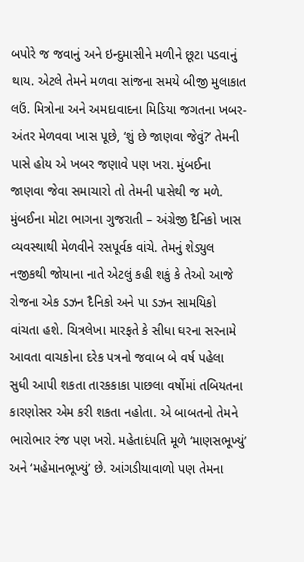બપોરે જ જવાનું અને ઇન્દુમાસીને મળીને છૂટા પડવાનું થાય. એટલે તેમને મળવા સાંજના સમયે બીજી મુલાકાત લઉં. મિત્રોના અને અમદાવાદના મિડિયા જગતના ખબર-અંતર મેળવવા ખાસ પૂછે, ‘શું છે જાણવા જેવું?’ તેમની પાસે હોય એ ખબર જણાવે પણ ખરા. મુંબઈના જાણવા જેવા સમાચારો તો તેમની પાસેથી જ મળે. મુંબઈના મોટા ભાગના ગુજરાતી – અંગ્રેજી દૈનિકો ખાસ વ્યવસ્થાથી મેળવીને રસપૂર્વક વાંચે. તેમનું શેડ્યુલ નજીકથી જોયાના નાતે એટલું કહી શકું કે તેઓ આજે રોજના એક ડઝન દૈનિકો અને પા ડઝન સામયિકો વાંચતા હશે. ચિત્રલેખા મારફતે કે સીધા ઘરના સરનામે આવતા વાચકોના દરેક પત્રનો જવાબ બે વર્ષ પહેલા સુધી આપી શકતા તારકકાકા પાછલા વર્ષોમાં તબિયતના કારણોસર એમ કરી શકતા નહોતા. એ બાબતનો તેમને ભારોભાર રંજ પણ ખરો. મહેતાદંપતિ મૂળે ‘માણસભૂખ્યું’ અને ‘મહેમાનભૂખ્યું’ છે. આંગડીયાવાળો પણ તેમના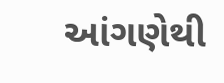આંગણેથી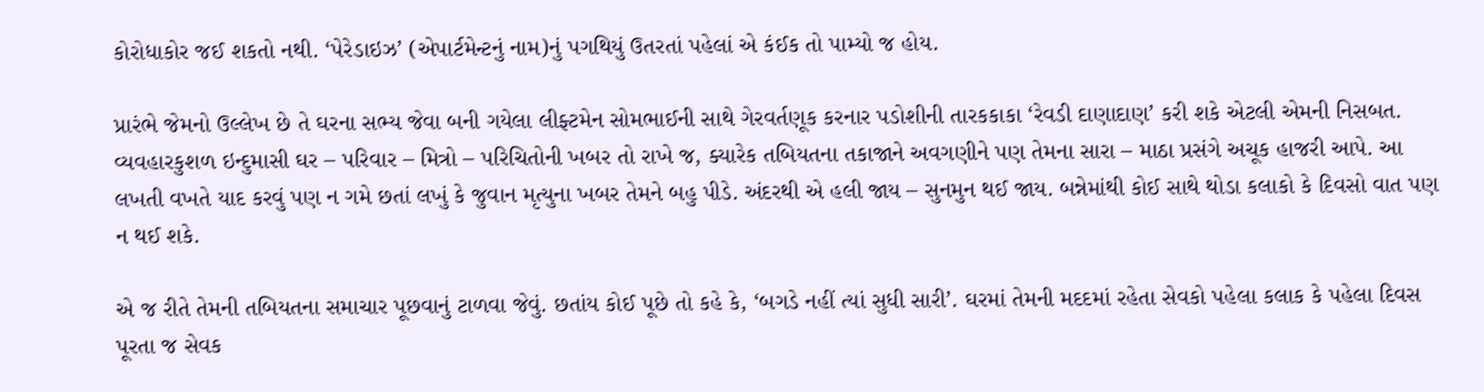કોરોધાકોર જઈ શકતો નથી. ‘પેરેડાઇઝ’ (એપાર્ટમેન્ટનું નામ)નું પગથિયું ઉતરતાં પહેલાં એ કંઈક તો પામ્યો જ હોય.

પ્રારંભે જેમનો ઉલ્લેખ છે તે ઘરના સભ્ય જેવા બની ગયેલા લીફ્ટમેન સોમભાઈની સાથે ગેરવર્તણૂક કરનાર પડોશીની તારકકાકા ‘રેવડી દાણાદાણ’ કરી શકે એટલી એમની નિસબત. વ્યવહારકુશળ ઇન્દુમાસી ઘર – પરિવાર – મિત્રો – પરિચિતોની ખબર તો રાખે જ, ક્યારેક તબિયતના તકાજાને અવગણીને પણ તેમના સારા – માઠા પ્રસંગે અચૂક હાજરી આપે. આ લખતી વખતે યાદ કરવું પણ ન ગમે છતાં લખું કે જુવાન મૃત્યુના ખબર તેમને બહુ પીડે. અંદરથી એ હલી જાય – સુનમુન થઈ જાય. બન્નેમાંથી કોઈ સાથે થોડા કલાકો કે દિવસો વાત પણ ન થઈ શકે.

એ જ રીતે તેમની તબિયતના સમાચાર પૂછવાનું ટાળવા જેવું. છતાંય કોઈ પૂછે તો કહે કે, ‘બગડે નહીં ત્યાં સુધી સારી’. ઘરમાં તેમની મદદમાં રહેતા સેવકો પહેલા કલાક કે પહેલા દિવસ પૂરતા જ સેવક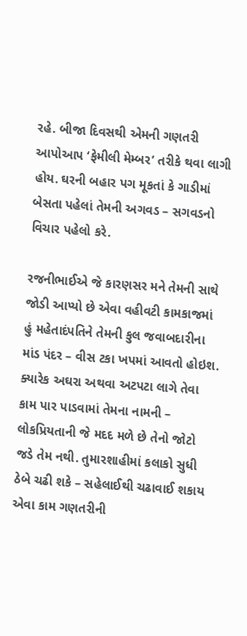રહે. બીજા દિવસથી એમની ગણતરી આપોઆપ ‘ફેમીલી મેમ્બર’ તરીકે થવા લાગી હોય. ઘરની બહાર પગ મૂકતાં કે ગાડીમાં બેસતા પહેલાં તેમની અગવડ – સગવડનો વિચાર પહેલો કરે.

રજનીભાઈએ જે કારણસર મને તેમની સાથે જોડી આપ્યો છે એવા વહીવટી કામકાજમાં હું મહેતાદંપતિને તેમની કુલ જવાબદારીના માંડ પંદર – વીસ ટકા ખપમાં આવતો હોઇશ. ક્યારેક અઘરા અથવા અટપટા લાગે તેવા કામ પાર પાડવામાં તેમના નામની – લોકપ્રિયતાની જે મદદ મળે છે તેનો જોટો જડે તેમ નથી. તુમારશાહીમાં કલાકો સુધી ઠેબે ચઢી શકે – સહેલાઈથી ચઢાવાઈ શકાય એવા કામ ગણતરીની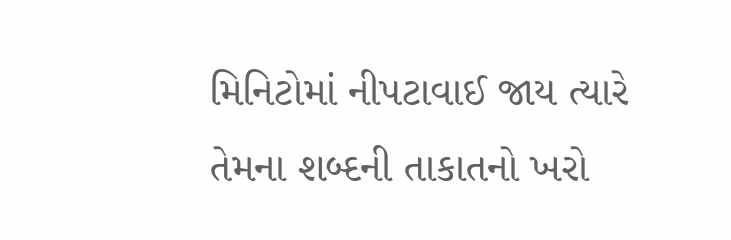મિનિટોમાં નીપટાવાઈ જાય ત્યારે તેમના શબ્દની તાકાતનો ખરો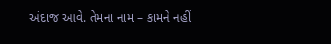અંદાજ આવે. તેમના નામ – કામને નહીં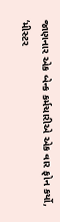જાણનાર એક બેન્ક કર્મચારીએ એક વાર ફોન કર્યો, ‘મીસ્ટર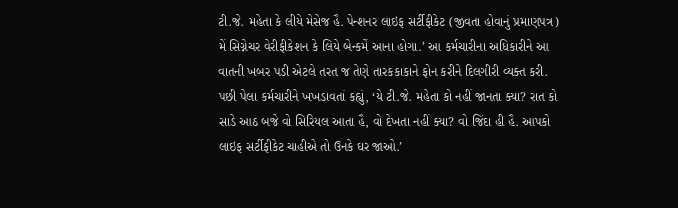ટી.જે. મહેતા કે લીયે મેસેજ હૈ. પેન્શનર લાઇફ સર્ટીફીકેટ (જીવતા હોવાનું પ્રમાણપત્ર) મેં સિગ્નેચર વેરીફીકેશન કે લિયે બેન્કમેં આના હોગા.’ આ કર્મચારીના અધિકારીને આ વાતની ખબર પડી એટલે તરત જ તેણે તારકકાકાને ફોન કરીને દિલગીરી વ્યક્ત કરી. પછી પેલા કર્મચારીને ખખડાવતાં કહ્યું, ‘યે ટી.જે. મહેતા કો નહીં જાનતા ક્યા? રાત કો સાડે આઠ બજે વો સિરિયલ આતા હૈ, વો દેખતા નહીં ક્યા? વો જિંદા હી હૈ. આપકો લાઇફ સર્ટીફીકેટ ચાહીએ તો ઉનકે ઘર જાઓ.’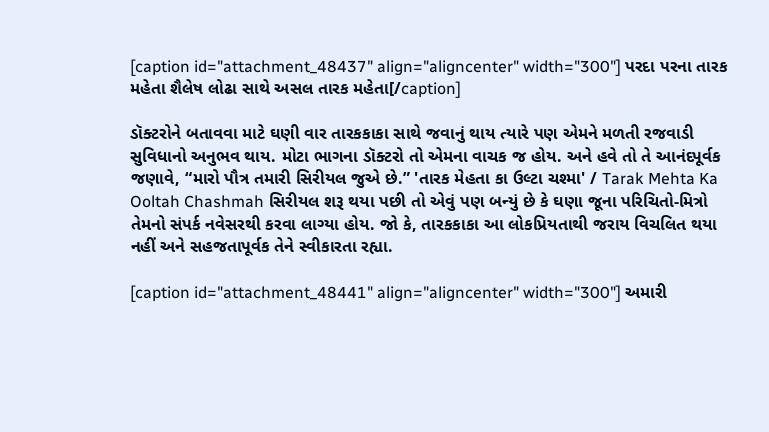[caption id="attachment_48437" align="aligncenter" width="300"] પરદા પરના તારક મહેતા શૈલેષ લોઢા સાથે અસલ તારક મહેતા[/caption]

ડૉક્ટરોને બતાવવા માટે ઘણી વાર તારકકાકા સાથે જવાનું થાય ત્યારે પણ એમને મળતી રજવાડી સુવિધાનો અનુભવ થાય. મોટા ભાગના ડૉક્ટરો તો એમના વાચક જ હોય. અને હવે તો તે આનંદપૂર્વક જણાવે, “મારો પૌત્ર તમારી સિરીયલ જુએ છે.” 'તારક મેહતા કા ઉલ્ટા ચશ્મા' / Tarak Mehta Ka Ooltah Chashmah સિરીયલ શરૂ થયા પછી તો એવું પણ બન્યું છે કે ઘણા જૂના પરિચિતો-મિત્રો તેમનો સંપર્ક નવેસરથી કરવા લાગ્યા હોય. જો કે, તારકકાકા આ લોકપ્રિયતાથી જરાય વિચલિત થયા નહીં અને સહજતાપૂર્વક તેને સ્વીકારતા રહ્યા.

[caption id="attachment_48441" align="aligncenter" width="300"] અમારી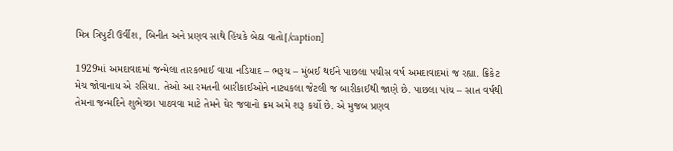મિત્ર ત્રિપુટી ઉર્વીશ, બિનીત અને પ્રણવ સાથે હિંચકે બેઠા વાતો[/caption]

1929માં અમદાવાદમાં જન્મેલા તારકભાઈ વાયા નડિયાદ – ભરૂચ – મુંબઈ થઈને પાછલા પચીસ વર્ષ અમદાવાદમાં જ રહ્યા. ક્રિકેટ મેચ જોવાનાય એ રસિયા. તેઓ આ રમતની બારીકાઈઓને નાટ્યકલા જેટલી જ બારીકાઈથી જાણે છે. પાછલા પાંચ – સાત વર્ષથી તેમના જન્મદિને શુભેચ્છા પાઠવવા માટે તેમને ઘેર જવાનો ક્રમ અમે શરૂ કર્યો છે. એ મુજબ પ્રણવ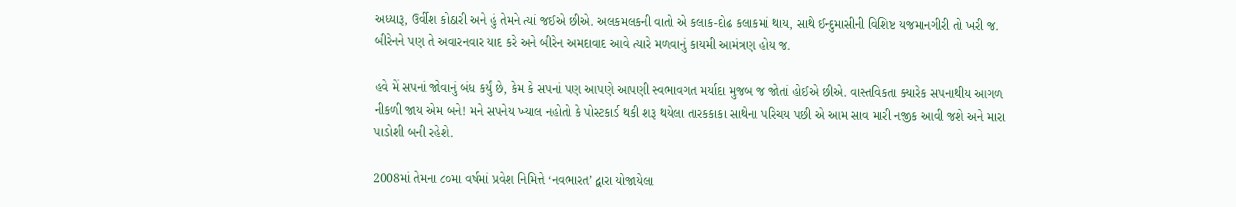અધ્યારૂ, ઉર્વીશ કોઠારી અને હું તેમને ત્યાં જઈએ છીએ. અલકમલકની વાતો એ કલાક-દોઢ કલાકમાં થાય, સાથે ઈન્દુમાસીની વિશિષ્ટ યજમાનગીરી તો ખરી જ. બીરેનને પણ તે અવારનવાર યાદ કરે અને બીરેન અમદાવાદ આવે ત્યારે મળવાનું કાયમી આમંત્રણ હોય જ.

હવે મેં સપનાં જોવાનું બંધ કર્યું છે, કેમ કે સપનાં પણ આપણે આપણી સ્વભાવગત મર્યાદા મુજબ જ જોતાં હોઈએ છીએ. વાસ્તવિકતા ક્યારેક સપનાથીય આગળ નીકળી જાય એમ બને! મને સપનેય ખ્યાલ નહોતો કે પોસ્ટકાર્ડ થકી શરૂ થયેલા તારકકાકા સાથેના પરિચય પછી એ આમ સાવ મારી નજીક આવી જશે અને મારા પાડોશી બની રહેશે.

2008માં તેમના ૮૦મા વર્ષમાં પ્રવેશ નિમિત્તે ‘નવભારત’ દ્વારા યોજાયેલા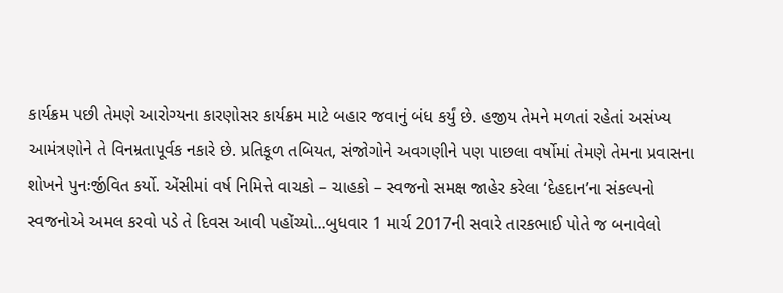કાર્યક્રમ પછી તેમણે આરોગ્યના કારણોસર કાર્યક્રમ માટે બહાર જવાનું બંધ કર્યું છે. હજીય તેમને મળતાં રહેતાં અસંખ્ય આમંત્રણોને તે વિનમ્રતાપૂર્વક નકારે છે. પ્રતિકૂળ તબિયત, સંજોગોને અવગણીને પણ પાછલા વર્ષોમાં તેમણે તેમના પ્રવાસના શોખને પુનઃર્જીવિત કર્યો. એંસીમાં વર્ષ નિમિત્તે વાચકો – ચાહકો – સ્વજનો સમક્ષ જાહેર કરેલા ‘દેહદાન’ના સંકલ્પનો સ્વજનોએ અમલ કરવો પડે તે દિવસ આવી પહોંચ્યો...બુધવાર 1 માર્ચ 2017ની સવારે તારકભાઈ પોતે જ બનાવેલો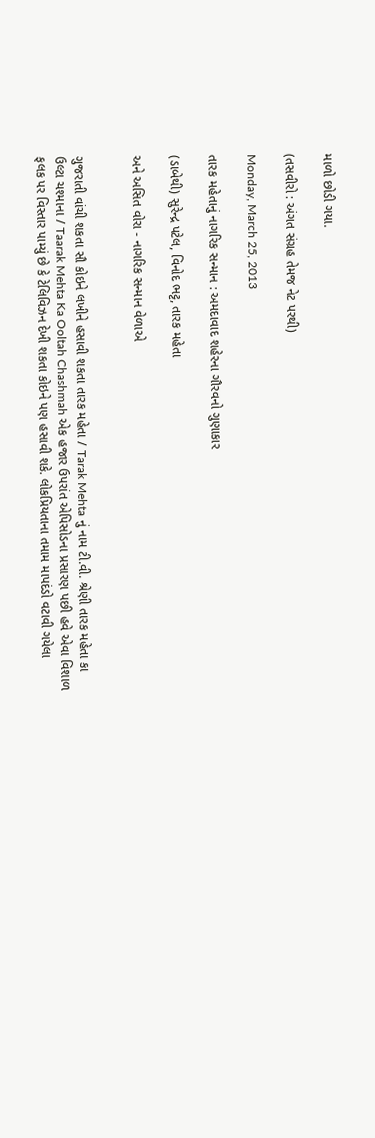માળો છોડી ગયા.

(તસવીરો : અંગત સંગ્રહ તેમજ નેટ પરથી)

Monday, March 25, 2013

તારક મહેતાનું નાગરિક સન્માન : અમદાવાદ શહેરના ગૌરવનો ગુણાકાર

(ડાબેથી) સુરેન્દ્ર પટેલ, વિનોદ ભટ્ટ, તારક મહેતા

અને અસિત વોરા - નાગરિક સન્માન વેળાએ


ગુજરાતી વાંચી શકતા સૌ કોઇને લખીને હસાવી શકતા તારક મહેતા / Tarak Mehta નું નામ ટી.વી. શ્રેણી તારક મહેતા કા ઉલ્ટા ચશ્માના / Taarak Mehta Ka Ooltah Chashmah એક હજાર ઉપરાંત એપિસોડના પ્રસારણ પછી હવે એવા વિશાળ ફલક પર વિસ્તાર પામ્યું છે કે ટેલિવિઝન દેખી શકતા કોઇને પણ હસાવી શકે. લોકપ્રિયતાના તમામ માપદંડો વટાવી ગયેલા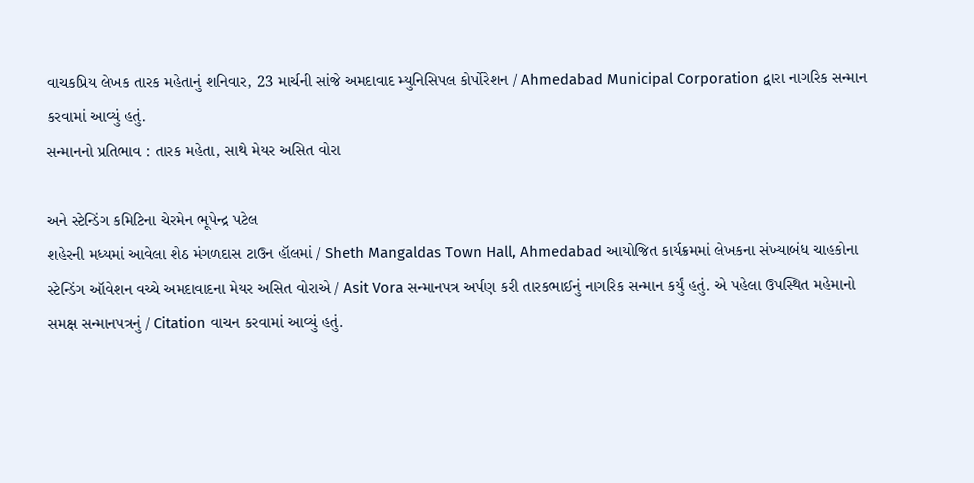વાચકપ્રિય લેખક તારક મહેતાનું શનિવાર, 23 માર્ચની સાંજે અમદાવાદ મ્યુનિસિપલ કોર્પોરેશન / Ahmedabad Municipal Corporation દ્વારા નાગરિક સન્માન કરવામાં આવ્યું હતું.
સન્માનનો પ્રતિભાવ : તારક મહેતા, સાથે મેયર અસિત વોરા

અને સ્ટેન્ડિંગ કમિટિના ચેરમેન ભૂપેન્દ્ર પટેલ
શહેરની મધ્યમાં આવેલા શેઠ મંગળદાસ ટાઉન હૉલમાં / Sheth Mangaldas Town Hall, Ahmedabad આયોજિત કાર્યક્રમમાં લેખકના સંખ્યાબંધ ચાહકોના સ્ટેન્ડિંગ ઑવેશન વચ્ચે અમદાવાદના મેયર અસિત વોરાએ / Asit Vora સન્માનપત્ર અર્પણ કરી તારકભાઈનું નાગરિક સન્માન કર્યું હતું. એ પહેલા ઉપસ્થિત મહેમાનો સમક્ષ સન્માનપત્રનું / Citation વાચન કરવામાં આવ્યું હતું.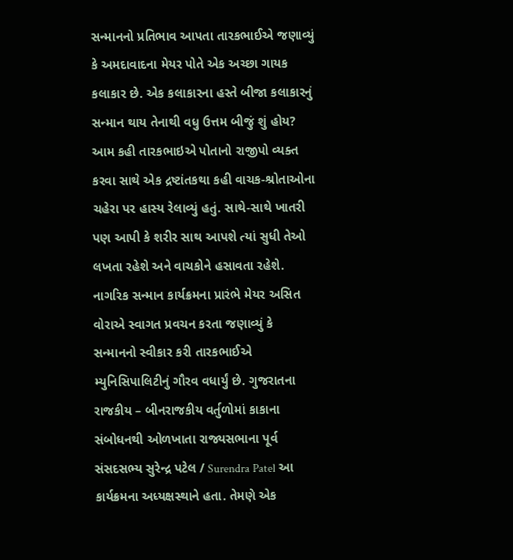સન્માનનો પ્રતિભાવ આપતા તારકભાઈએ જણાવ્યું કે અમદાવાદના મેયર પોતે એક અચ્છા ગાયક કલાકાર છે. એક કલાકારના હસ્તે બીજા કલાકારનું સન્માન થાય તેનાથી વધુ ઉત્તમ બીજું શું હોય? આમ કહી તારકભાઇએ પોતાનો રાજીપો વ્યક્ત કરવા સાથે એક દ્રષ્ટાંતકથા કહી વાચક-શ્રોતાઓના ચહેરા પર હાસ્ય રેલાવ્યું હતું. સાથે-સાથે ખાતરી પણ આપી કે શરીર સાથ આપશે ત્યાં સુધી તેઓ લખતા રહેશે અને વાચકોને હસાવતા રહેશે.
નાગરિક સન્માન કાર્યક્રમના પ્રારંભે મેયર અસિત વોરાએ સ્વાગત પ્રવચન કરતા જણાવ્યું કે સન્માનનો સ્વીકાર કરી તારકભાઈએ મ્યુનિસિપાલિટીનું ગૌરવ વધાર્યું છે. ગુજરાતના રાજકીય – બીનરાજકીય વર્તુળોમાં કાકાના સંબોધનથી ઓળખાતા રાજ્યસભાના પૂર્વ સંસદસભ્ય સુરેન્દ્ર પટેલ / Surendra Patel આ કાર્યક્રમના અધ્યક્ષસ્થાને હતા. તેમણે એક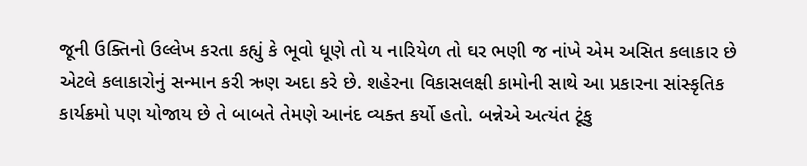જૂની ઉક્તિનો ઉલ્લેખ કરતા કહ્યું કે ભૂવો ધૂણે તો ય નારિયેળ તો ઘર ભણી જ નાંખે એમ અસિત કલાકાર છે એટલે કલાકારોનું સન્માન કરી ઋણ અદા કરે છે. શહેરના વિકાસલક્ષી કામોની સાથે આ પ્રકારના સાંસ્કૃતિક કાર્યક્રમો પણ યોજાય છે તે બાબતે તેમણે આનંદ વ્યક્ત કર્યો હતો. બન્નેએ અત્યંત ટૂંકુ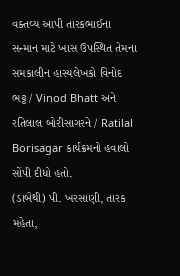વક્તવ્ય આપી તારકભાઈના સન્માન માટે ખાસ ઉપસ્થિત તેમના સમકાલીન હાસ્યલેખકો વિનોદ ભટ્ટ / Vinod Bhatt અને રતિલાલ બોરીસાગરને / Ratilal Borisagar કાર્યક્રમનો હવાલો સોંપી દીધો હતો.
(ડાબેથી) પી. ખરસાણી, તારક મહેતા,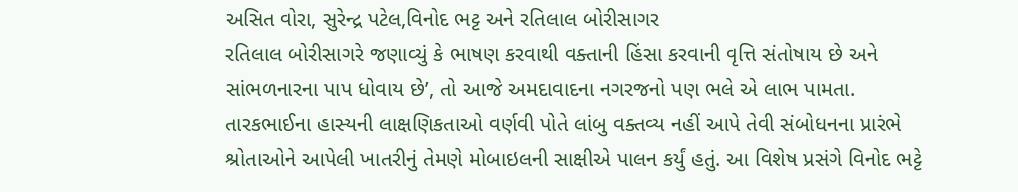અસિત વોરા, સુરેન્દ્ર પટેલ,વિનોદ ભટ્ટ અને રતિલાલ બોરીસાગર
રતિલાલ બોરીસાગરે જણાવ્યું કે ભાષણ કરવાથી વક્તાની હિંસા કરવાની વૃત્તિ સંતોષાય છે અને સાંભળનારના પાપ ધોવાય છે’, તો આજે અમદાવાદના નગરજનો પણ ભલે એ લાભ પામતા. તારકભાઈના હાસ્યની લાક્ષણિકતાઓ વર્ણવી પોતે લાંબુ વક્તવ્ય નહીં આપે તેવી સંબોધનના પ્રારંભે શ્રોતાઓને આપેલી ખાતરીનું તેમણે મોબાઇલની સાક્ષીએ પાલન કર્યું હતું. આ વિશેષ પ્રસંગે વિનોદ ભટ્ટે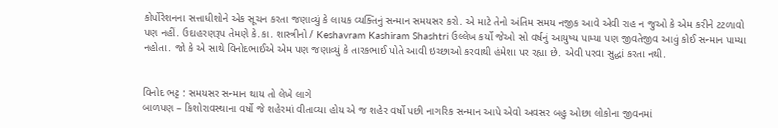કોર્પોરેશનના સત્તાધીશોને એક સૂચન કરતા જણાવ્યું કે લાયક વ્યક્તિનું સન્માન સમયસર કરો. એ માટે તેનો અંતિમ સમય નજીક આવે એવી રાહ ન જુઓ કે એમ કરીને ટટળાવો પણ નહીં. ઉદાહરણરૂપ તેમણે કે.કા. શાસ્ત્રીનો / Keshavram Kashiram Shashtri ઉલ્લેખ કર્યો જેઓ સો વર્ષનું આયુષ્ય પામ્યા પણ જીવતેજીવ આવું કોઈ સન્માન પામ્યા નહોતા. જો કે એ સાથે વિનોદભાઈએ એમ પણ જણાવ્યું કે તારકભાઈ પોતે આવી ઇચ્છાઓ કરવાથી હંમેશા પર રહ્યા છે. એવી પરવા સુદ્ધાં કરતા નથી.


વિનોદ ભટ્ટ : સમયસર સન્માન થાય તો લેખે લાગે
બાળપણ – કિશોરાવસ્થાના વર્ષો જે શહેરમાં વીતાવ્યા હોય એ જ શહેર વર્ષો પછી નાગરિક સન્માન આપે એવો અવસર બહુ ઓછા લોકોના જીવનમાં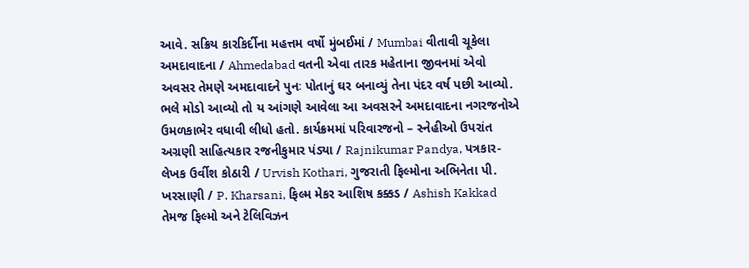આવે. સક્રિય કારકિર્દીના મહત્તમ વર્ષો મુંબઈમાં / Mumbai વીતાવી ચૂકેલા અમદાવાદના / Ahmedabad વતની એવા તારક મહેતાના જીવનમાં એવો અવસર તેમણે અમદાવાદને પુનઃ પોતાનું ઘર બનાવ્યું તેના પંદર વર્ષ પછી આવ્યો. ભલે મોડો આવ્યો તો ય આંગણે આવેલા આ અવસરને અમદાવાદના નગરજનોએ ઉમળકાભેર વધાવી લીધો હતો. કાર્યક્રમમાં પરિવારજનો – સ્નેહીઓ ઉપરાંત અગ્રણી સાહિત્યકાર રજનીકુમાર પંડ્યા / Rajnikumar Pandya, પત્રકાર-લેખક ઉર્વીશ કોઠારી / Urvish Kothari, ગુજરાતી ફિલ્મોના અભિનેતા પી. ખરસાણી / P. Kharsani, ફિલ્મ મેકર આશિષ કક્કડ / Ashish Kakkad તેમજ ફિલ્મો અને ટેલિવિઝન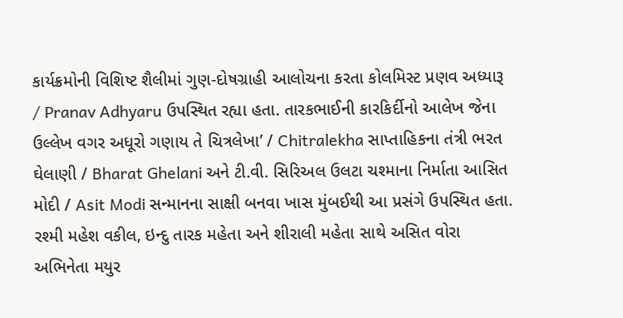કાર્યક્રમોની વિશિષ્ટ શૈલીમાં ગુણ-દોષગ્રાહી આલોચના કરતા કોલમિસ્ટ પ્રણવ અધ્યારૂ / Pranav Adhyaru ઉપસ્થિત રહ્યા હતા. તારકભાઈની કારકિર્દીનો આલેખ જેના ઉલ્લેખ વગર અધૂરો ગણાય તે ચિત્રલેખા’ / Chitralekha સાપ્તાહિકના તંત્રી ભરત ઘેલાણી / Bharat Ghelani અને ટી.વી. સિરિઅલ ઉલટા ચશ્માના નિર્માતા આસિત મોદી / Asit Modi સન્માનના સાક્ષી બનવા ખાસ મુંબઈથી આ પ્રસંગે ઉપસ્થિત હતા.
રશ્મી મહેશ વકીલ, ઇન્દુ તારક મહેતા અને શીરાલી મહેતા સાથે અસિત વોરા
અભિનેતા મયુર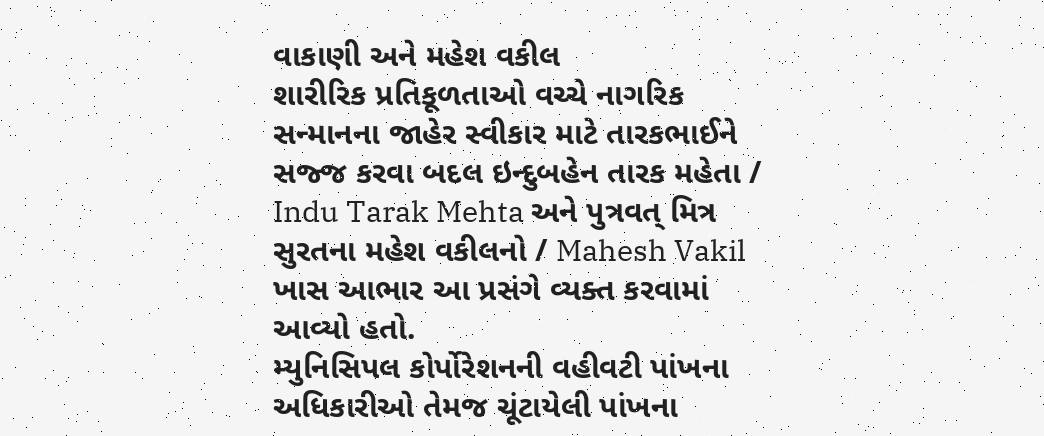વાકાણી અને મહેશ વકીલ
શારીરિક પ્રતિકૂળતાઓ વચ્ચે નાગરિક સન્માનના જાહેર સ્વીકાર માટે તારકભાઈને સજ્જ કરવા બદલ ઇન્દુબહેન તારક મહેતા / Indu Tarak Mehta અને પુત્રવત્ મિત્ર સુરતના મહેશ વકીલનો / Mahesh Vakil ખાસ આભાર આ પ્રસંગે વ્યક્ત કરવામાં આવ્યો હતો.
મ્યુનિસિપલ કોર્પોરેશનની વહીવટી પાંખના અધિકારીઓ તેમજ ચૂંટાયેલી પાંખના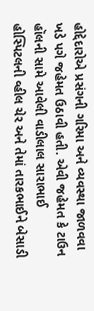હોદ્દેદારોએ પ્રસંગની ગરિમા અને વ્યવસ્થા જાળવવા ખડે પગે જહેમત ઉઠાવી હતી. એવી જહેમત કે ટાઉન હૉલની સામે આવેલી વાડીલાલ સારાભાઈ હોસ્પિટલની વ્હીલ ચેર અને તેમાં તારકભાઈને બેસાડી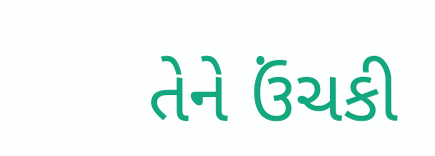તેને ઉંચકી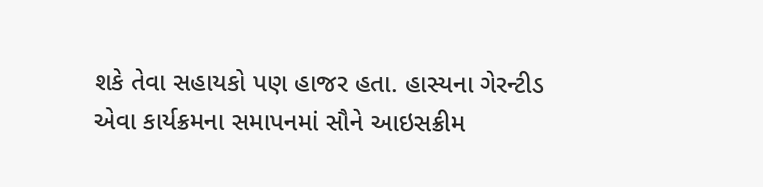શકે તેવા સહાયકો પણ હાજર હતા. હાસ્યના ગેરન્ટીડ એવા કાર્યક્રમના સમાપનમાં સૌને આઇસક્રીમ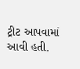ટ્રીટ આપવામાં આવી હતી.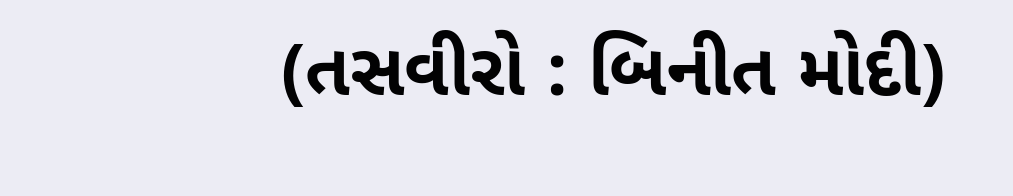(તસવીરો : બિનીત મોદી)